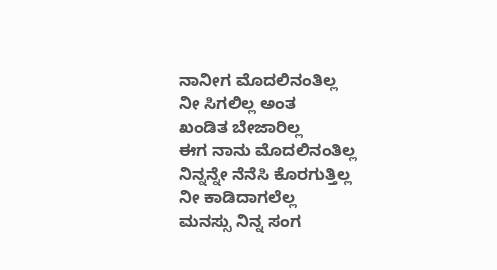ನಾನೀಗ ಮೊದಲಿನಂತಿಲ್ಲ
ನೀ ಸಿಗಲಿಲ್ಲ ಅಂತ
ಖಂಡಿತ ಬೇಜಾರಿಲ್ಲ
ಈಗ ನಾನು ಮೊದಲಿನಂತಿಲ್ಲ
ನಿನ್ನನ್ನೇ ನೆನೆಸಿ ಕೊರಗುತ್ತಿಲ್ಲ
ನೀ ಕಾಡಿದಾಗಲೆಲ್ಲ
ಮನಸ್ಸು ನಿನ್ನ ಸಂಗ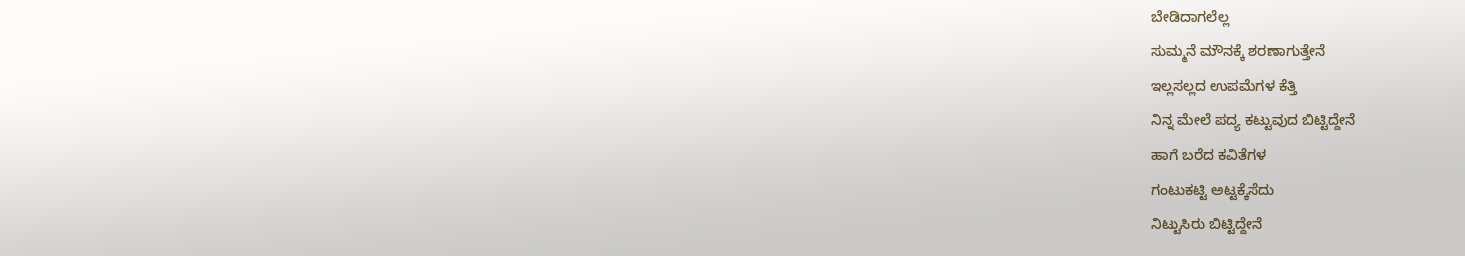ಬೇಡಿದಾಗಲೆಲ್ಲ
ಸುಮ್ಮನೆ ಮೌನಕ್ಕೆ ಶರಣಾಗುತ್ತೇನೆ
ಇಲ್ಲಸಲ್ಲದ ಉಪಮೆಗಳ ಕೆತ್ತಿ
ನಿನ್ನ ಮೇಲೆ ಪದ್ಯ ಕಟ್ಟುವುದ ಬಿಟ್ಟಿದ್ದೇನೆ
ಹಾಗೆ ಬರೆದ ಕವಿತೆಗಳ
ಗಂಟುಕಟ್ಟಿ ಅಟ್ಟಕ್ಕೆಸೆದು
ನಿಟ್ಟುಸಿರು ಬಿಟ್ಟಿದ್ದೇನೆ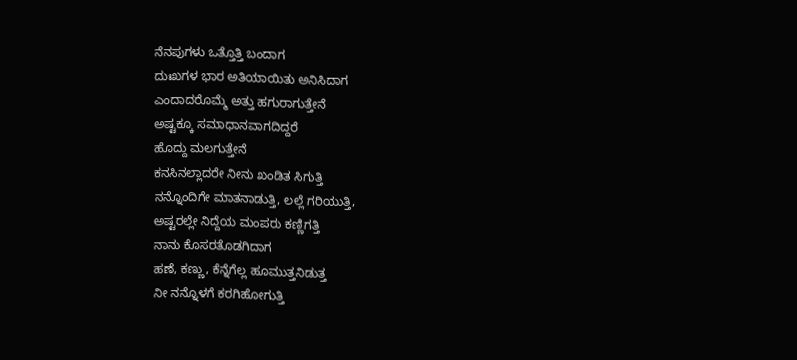ನೆನಪುಗಳು ಒತ್ತೊತ್ತಿ ಬಂದಾಗ
ದುಃಖಗಳ ಭಾರ ಅತಿಯಾಯಿತು ಅನಿಸಿದಾಗ
ಎಂದಾದರೊಮ್ಮೆ ಅತ್ತು ಹಗುರಾಗುತ್ತೇನೆ
ಅಷ್ಟಕ್ಕೂ ಸಮಾಧಾನವಾಗದಿದ್ದರೆ
ಹೊದ್ದು ಮಲಗುತ್ತೇನೆ
ಕನಸಿನಲ್ಲಾದರೇ ನೀನು ಖಂಡಿತ ಸಿಗುತ್ತಿ
ನನ್ನೊಂದಿಗೇ ಮಾತನಾಡುತ್ತಿ, ಲಲ್ಲೆ ಗರಿಯುತ್ತಿ,
ಅಷ್ಟರಲ್ಲೇ ನಿದ್ದೆಯ ಮಂಪರು ಕಣ್ಣಿಗತ್ತಿ
ನಾನು ಕೊಸರತೊಡಗಿದಾಗ
ಹಣೆ, ಕಣ್ಣು, ಕೆನ್ನೆಗೆಲ್ಲ ಹೂಮುತ್ತನಿಡುತ್ತ
ನೀ ನನ್ನೊಳಗೆ ಕರಗಿಹೋಗುತ್ತಿ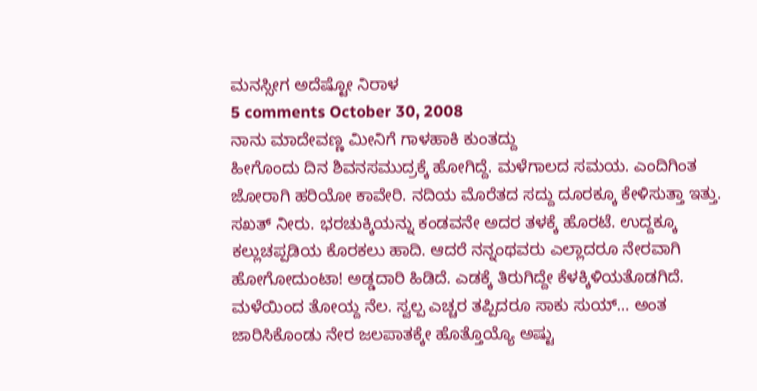ಮನಸ್ಸೀಗ ಅದೆಷ್ಟೋ ನಿರಾಳ
5 comments October 30, 2008
ನಾನು ಮಾದೇವಣ್ಣ ಮೀನಿಗೆ ಗಾಳಹಾಕಿ ಕುಂತದ್ದು
ಹೀಗೊಂದು ದಿನ ಶಿವನಸಮುದ್ರಕ್ಕೆ ಹೋಗಿದ್ದೆ. ಮಳೆಗಾಲದ ಸಮಯ. ಎಂದಿಗಿಂತ ಜೋರಾಗಿ ಹರಿಯೋ ಕಾವೇರಿ. ನದಿಯ ಮೊರೆತದ ಸದ್ದು ದೂರಕ್ಕೂ ಕೇಳಿಸುತ್ತಾ ಇತ್ತು. ಸಖತ್ ನೀರು. ಭರಚುಕ್ಕಿಯನ್ನು ಕಂಡವನೇ ಅದರ ತಳಕ್ಕೆ ಹೊರಟೆ. ಉದ್ದಕ್ಕೂ ಕಲ್ಲುಚಪ್ಪಡಿಯ ಕೊರಕಲು ಹಾದಿ. ಆದರೆ ನನ್ನಂಥವರು ಎಲ್ಲಾದರೂ ನೇರವಾಗಿ ಹೋಗೋದುಂಟಾ! ಅಡ್ಡದಾರಿ ಹಿಡಿದೆ. ಎಡಕ್ಕೆ ತಿರುಗಿದ್ದೇ ಕೆಳಕ್ಕಿಳಿಯತೊಡಗಿದೆ. ಮಳೆಯಿಂದ ತೋಯ್ದ ನೆಲ. ಸ್ವಲ್ಪ ಎಚ್ಚರ ತಪ್ಪಿದರೂ ಸಾಕು ಸುಯ್… ಅಂತ ಜಾರಿಸಿಕೊಂಡು ನೇರ ಜಲಪಾತಕ್ಕೇ ಹೊತ್ತೊಯ್ಯೊ ಅಷ್ಟು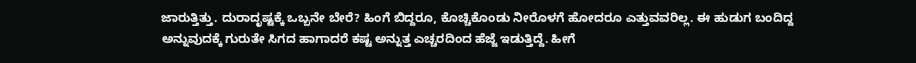ಜಾರುತ್ತಿತ್ತು. ದುರಾದೃಷ್ಟಕ್ಕೆ ಒಬ್ಬನೇ ಬೇರೆ? ಹಿಂಗೆ ಬಿದ್ದರೂ, ಕೊಚ್ಚಿಕೊಂಡು ನೀರೊಳಗೆ ಹೋದರೂ ಎತ್ತುವವರಿಲ್ಲ. ಈ ಹುಡುಗ ಬಂದಿದ್ದ ಅನ್ನುವುದಕ್ಕೆ ಗುರುತೇ ಸಿಗದ ಹಾಗಾದರೆ ಕಷ್ಟ ಅನ್ನುತ್ತ ಎಚ್ಚರದಿಂದ ಹೆಜ್ಜೆ ಇಡುತ್ತಿದ್ದೆ. ಹೀಗೆ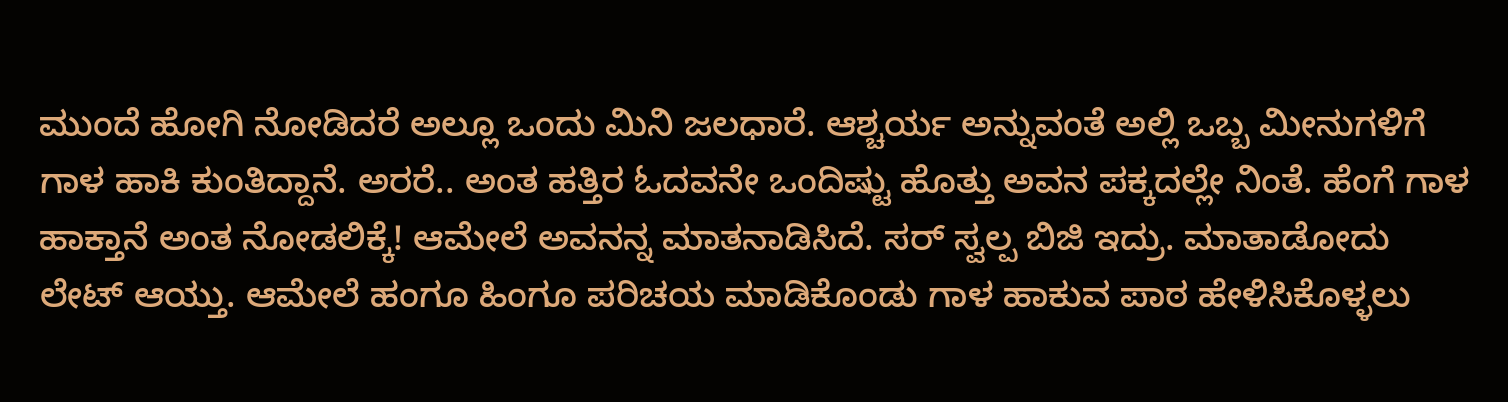ಮುಂದೆ ಹೋಗಿ ನೋಡಿದರೆ ಅಲ್ಲೂ ಒಂದು ಮಿನಿ ಜಲಧಾರೆ. ಆಶ್ಚರ್ಯ ಅನ್ನುವಂತೆ ಅಲ್ಲಿ ಒಬ್ಬ ಮೀನುಗಳಿಗೆ ಗಾಳ ಹಾಕಿ ಕುಂತಿದ್ದಾನೆ. ಅರರೆ.. ಅಂತ ಹತ್ತಿರ ಓದವನೇ ಒಂದಿಷ್ಟು ಹೊತ್ತು ಅವನ ಪಕ್ಕದಲ್ಲೇ ನಿಂತೆ. ಹೆಂಗೆ ಗಾಳ ಹಾಕ್ತಾನೆ ಅಂತ ನೋಡಲಿಕ್ಕೆ! ಆಮೇಲೆ ಅವನನ್ನ ಮಾತನಾಡಿಸಿದೆ. ಸರ್ ಸ್ವಲ್ಪ ಬಿಜಿ ಇದ್ರು. ಮಾತಾಡೋದು ಲೇಟ್ ಆಯ್ತು. ಆಮೇಲೆ ಹಂಗೂ ಹಿಂಗೂ ಪರಿಚಯ ಮಾಡಿಕೊಂಡು ಗಾಳ ಹಾಕುವ ಪಾಠ ಹೇಳಿಸಿಕೊಳ್ಳಲು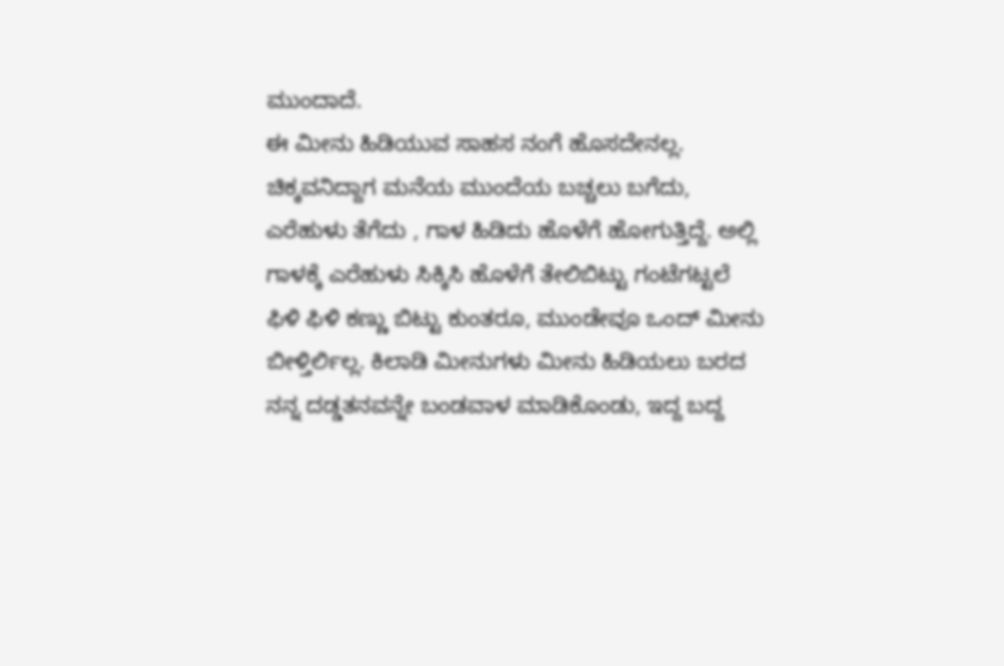ಮುಂದಾದೆ.
ಈ ಮೀನು ಹಿಡಿಯುವ ಸಾಹಸ ನಂಗೆ ಹೊಸದೇನಲ್ಲ. ಚಿಕ್ಕವನಿದ್ದಾಗ ಮನೆಯ ಮುಂದೆಯ ಬಚ್ಚಲು ಬಗೆದು, ಎರೆಹುಳು ತೆಗೆದು , ಗಾಳ ಹಿಡಿದು ಹೊಳೆಗೆ ಹೋಗುತ್ತಿದ್ದೆ. ಅಲ್ಲಿ ಗಾಳಕ್ಕೆ ಎರೆಹುಳು ಸಿಕ್ಕಿಸಿ ಹೊಳೆಗೆ ತೇಲಿಬಿಟ್ಟು ಗಂಟೆಗಟ್ಟಲೆ ಫಿಳಿ ಫಿಳಿ ಕಣ್ಣು ಬಿಟ್ಟು ಕುಂತರೂ, ಮುಂಡೇವೂ ಒಂದ್ ಮೀನು ಬೀಳ್ತಿರ್ಲಿಲ್ಲ. ಕಿಲಾಡಿ ಮೀನುಗಳು ಮೀನು ಹಿಡಿಯಲು ಬರದ ನನ್ನ ದಡ್ಡತನವನ್ನೇ ಬಂಡವಾಳ ಮಾಡಿಕೊಂಡು, ಇದ್ದ ಬದ್ದ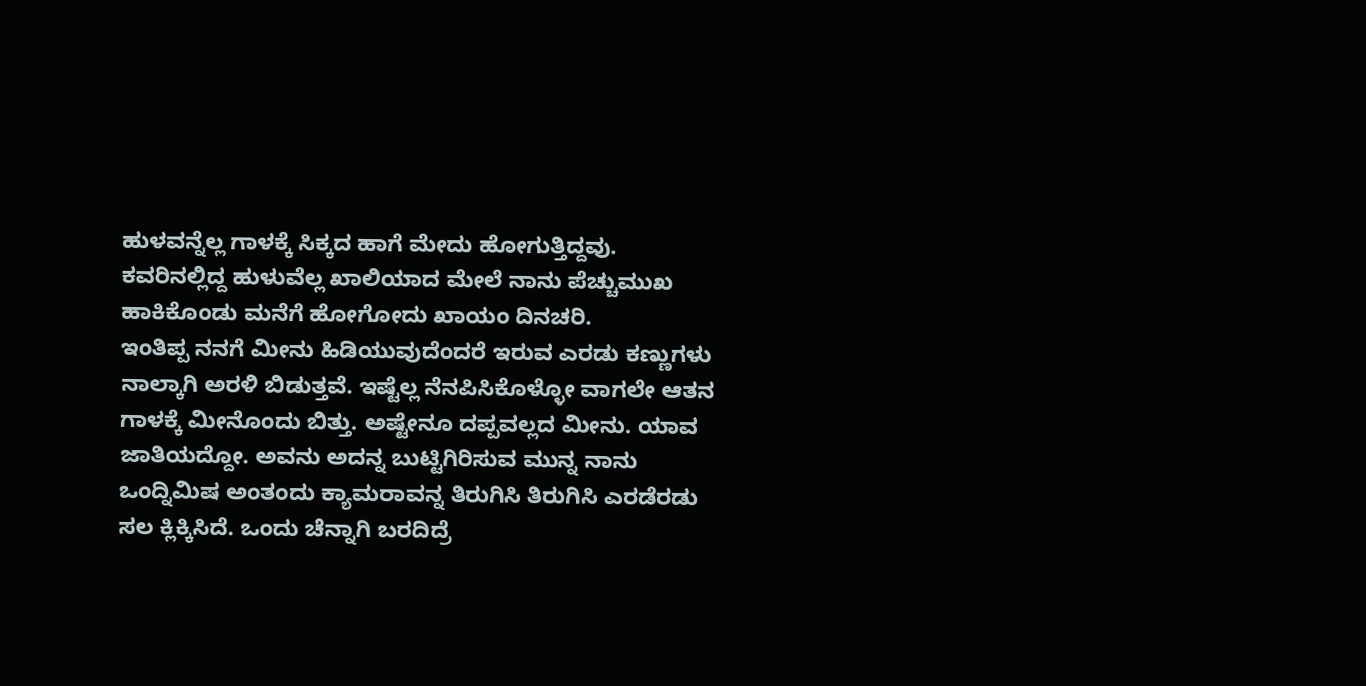ಹುಳವನ್ನೆಲ್ಲ ಗಾಳಕ್ಕೆ ಸಿಕ್ಕದ ಹಾಗೆ ಮೇದು ಹೋಗುತ್ತಿದ್ದವು. ಕವರಿನಲ್ಲಿದ್ದ ಹುಳುವೆಲ್ಲ ಖಾಲಿಯಾದ ಮೇಲೆ ನಾನು ಪೆಚ್ಚುಮುಖ ಹಾಕಿಕೊಂಡು ಮನೆಗೆ ಹೋಗೋದು ಖಾಯಂ ದಿನಚರಿ.
ಇಂತಿಪ್ಪ ನನಗೆ ಮೀನು ಹಿಡಿಯುವುದೆಂದರೆ ಇರುವ ಎರಡು ಕಣ್ಣುಗಳು ನಾಲ್ಕಾಗಿ ಅರಳಿ ಬಿಡುತ್ತವೆ. ಇಷ್ಟೆಲ್ಲ ನೆನಪಿಸಿಕೊಳ್ಳೋ ವಾಗಲೇ ಆತನ ಗಾಳಕ್ಕೆ ಮೀನೊಂದು ಬಿತ್ತು. ಅಷ್ಟೇನೂ ದಪ್ಪವಲ್ಲದ ಮೀನು. ಯಾವ ಜಾತಿಯದ್ದೋ. ಅವನು ಅದನ್ನ ಬುಟ್ಟಿಗಿರಿಸುವ ಮುನ್ನ ನಾನು ಒಂದ್ನಿಮಿಷ ಅಂತಂದು ಕ್ಯಾಮರಾವನ್ನ ತಿರುಗಿಸಿ ತಿರುಗಿಸಿ ಎರಡೆರಡು ಸಲ ಕ್ಲಿಕ್ಕಿಸಿದೆ. ಒಂದು ಚೆನ್ನಾಗಿ ಬರದಿದ್ರೆ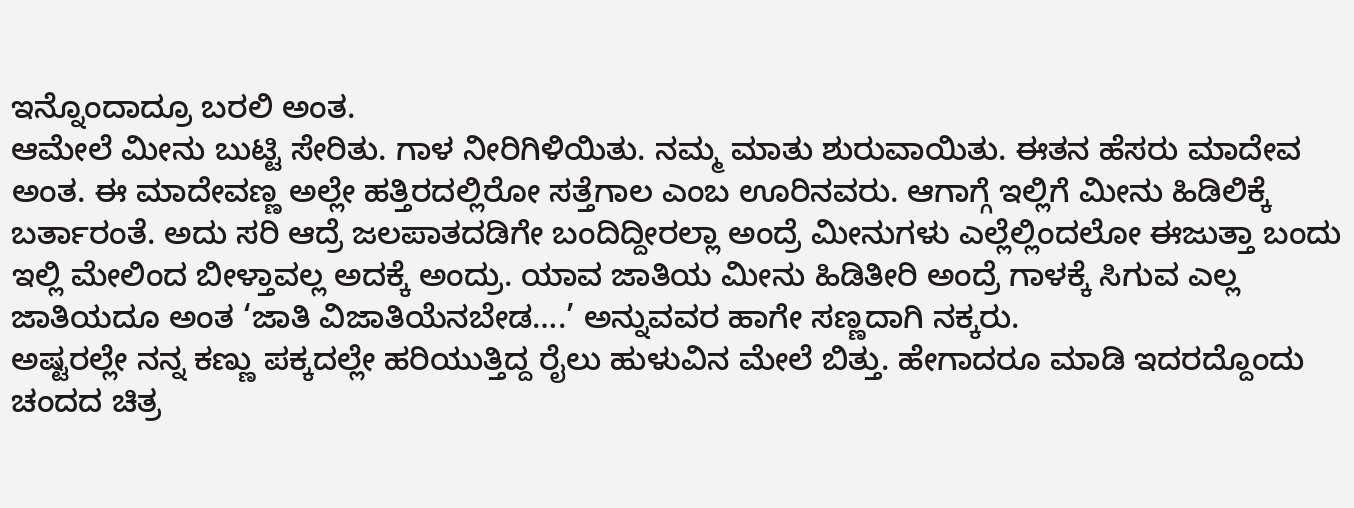ಇನ್ನೊಂದಾದ್ರೂ ಬರಲಿ ಅಂತ.
ಆಮೇಲೆ ಮೀನು ಬುಟ್ಟಿ ಸೇರಿತು. ಗಾಳ ನೀರಿಗಿಳಿಯಿತು. ನಮ್ಮ ಮಾತು ಶುರುವಾಯಿತು. ಈತನ ಹೆಸರು ಮಾದೇವ ಅಂತ. ಈ ಮಾದೇವಣ್ಣ ಅಲ್ಲೇ ಹತ್ತಿರದಲ್ಲಿರೋ ಸತ್ತೆಗಾಲ ಎಂಬ ಊರಿನವರು. ಆಗಾಗ್ಗೆ ಇಲ್ಲಿಗೆ ಮೀನು ಹಿಡಿಲಿಕ್ಕೆ ಬರ್ತಾರಂತೆ. ಅದು ಸರಿ ಆದ್ರೆ ಜಲಪಾತದಡಿಗೇ ಬಂದಿದ್ದೀರಲ್ಲಾ ಅಂದ್ರೆ ಮೀನುಗಳು ಎಲ್ಲೆಲ್ಲಿಂದಲೋ ಈಜುತ್ತಾ ಬಂದು ಇಲ್ಲಿ ಮೇಲಿಂದ ಬೀಳ್ತಾವಲ್ಲ ಅದಕ್ಕೆ ಅಂದ್ರು. ಯಾವ ಜಾತಿಯ ಮೀನು ಹಿಡಿತೀರಿ ಅಂದ್ರೆ ಗಾಳಕ್ಕೆ ಸಿಗುವ ಎಲ್ಲ ಜಾತಿಯದೂ ಅಂತ ‘ಜಾತಿ ವಿಜಾತಿಯೆನಬೇಡ….’ ಅನ್ನುವವರ ಹಾಗೇ ಸಣ್ಣದಾಗಿ ನಕ್ಕರು.
ಅಷ್ಟರಲ್ಲೇ ನನ್ನ ಕಣ್ಣು ಪಕ್ಕದಲ್ಲೇ ಹರಿಯುತ್ತಿದ್ದ ರೈಲು ಹುಳುವಿನ ಮೇಲೆ ಬಿತ್ತು. ಹೇಗಾದರೂ ಮಾಡಿ ಇದರದ್ದೊಂದು ಚಂದದ ಚಿತ್ರ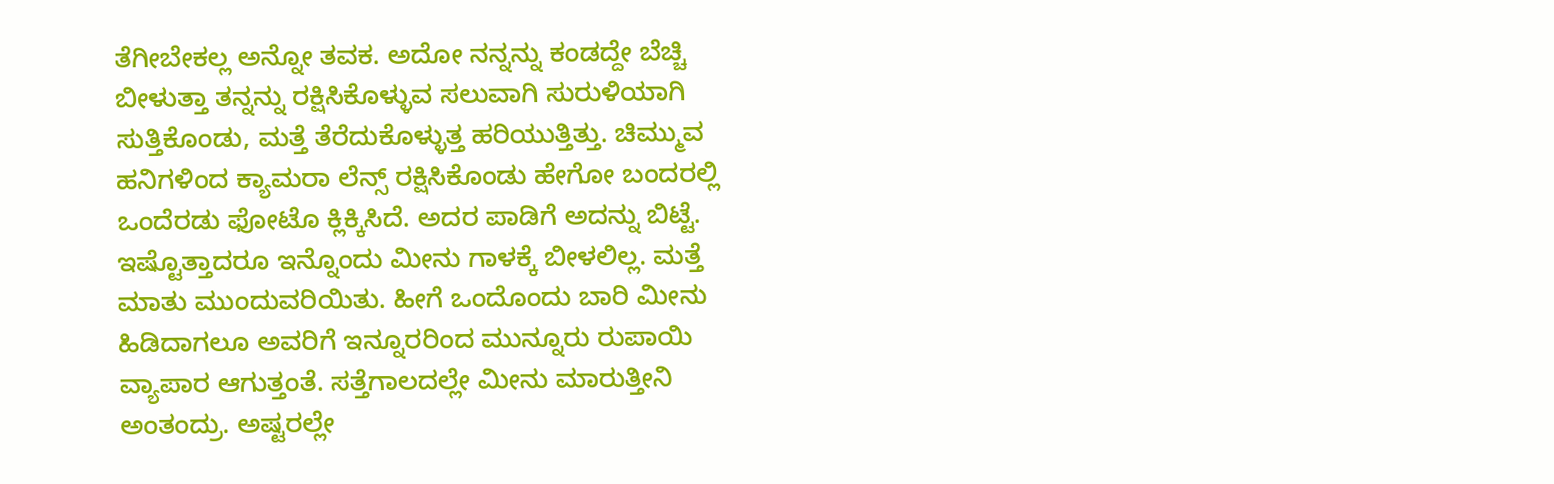ತೆಗೀಬೇಕಲ್ಲ ಅನ್ನೋ ತವಕ. ಅದೋ ನನ್ನನ್ನು ಕಂಡದ್ದೇ ಬೆಚ್ಚಿ ಬೀಳುತ್ತಾ ತನ್ನನ್ನು ರಕ್ಷಿಸಿಕೊಳ್ಳುವ ಸಲುವಾಗಿ ಸುರುಳಿಯಾಗಿ ಸುತ್ತಿಕೊಂಡು, ಮತ್ತೆ ತೆರೆದುಕೊಳ್ಳುತ್ತ ಹರಿಯುತ್ತಿತ್ತು. ಚಿಮ್ಮುವ ಹನಿಗಳಿಂದ ಕ್ಯಾಮರಾ ಲೆನ್ಸ್ ರಕ್ಷಿಸಿಕೊಂಡು ಹೇಗೋ ಬಂದರಲ್ಲಿ ಒಂದೆರಡು ಫೋಟೊ ಕ್ಲಿಕ್ಕಿಸಿದೆ. ಅದರ ಪಾಡಿಗೆ ಅದನ್ನು ಬಿಟ್ಟೆ.
ಇಷ್ಟೊತ್ತಾದರೂ ಇನ್ನೊಂದು ಮೀನು ಗಾಳಕ್ಕೆ ಬೀಳಲಿಲ್ಲ. ಮತ್ತೆ ಮಾತು ಮುಂದುವರಿಯಿತು. ಹೀಗೆ ಒಂದೊಂದು ಬಾರಿ ಮೀನು ಹಿಡಿದಾಗಲೂ ಅವರಿಗೆ ಇನ್ನೂರರಿಂದ ಮುನ್ನೂರು ರುಪಾಯಿ ವ್ಯಾಪಾರ ಆಗುತ್ತಂತೆ. ಸತ್ತೆಗಾಲದಲ್ಲೇ ಮೀನು ಮಾರುತ್ತೀನಿ ಅಂತಂದ್ರು. ಅಷ್ಟರಲ್ಲೇ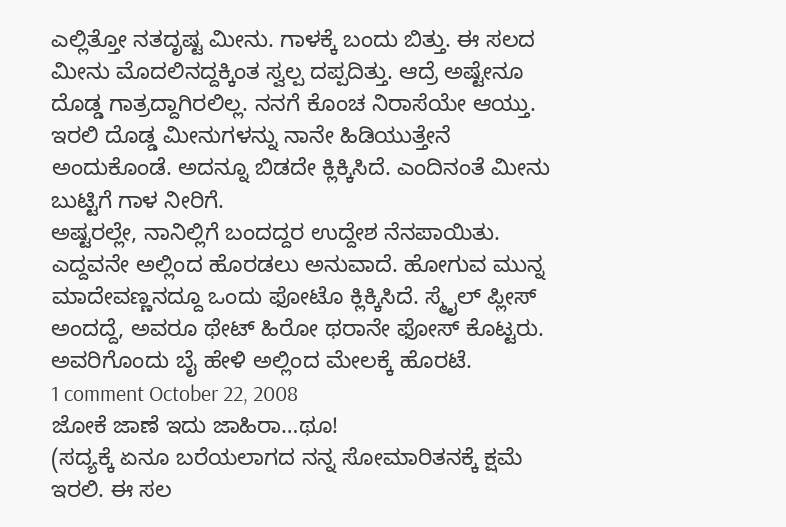ಎಲ್ಲಿತ್ತೋ ನತದೃಷ್ಟ ಮೀನು. ಗಾಳಕ್ಕೆ ಬಂದು ಬಿತ್ತು. ಈ ಸಲದ ಮೀನು ಮೊದಲಿನದ್ದಕ್ಕಿಂತ ಸ್ವಲ್ಪ ದಪ್ಪದಿತ್ತು. ಆದ್ರೆ ಅಷ್ಟೇನೂ ದೊಡ್ಡ ಗಾತ್ರದ್ದಾಗಿರಲಿಲ್ಲ. ನನಗೆ ಕೊಂಚ ನಿರಾಸೆಯೇ ಆಯ್ತು. ಇರಲಿ ದೊಡ್ಡ ಮೀನುಗಳನ್ನು ನಾನೇ ಹಿಡಿಯುತ್ತೇನೆ ಅಂದುಕೊಂಡೆ. ಅದನ್ನೂ ಬಿಡದೇ ಕ್ಲಿಕ್ಕಿಸಿದೆ. ಎಂದಿನಂತೆ ಮೀನು ಬುಟ್ಟಿಗೆ ಗಾಳ ನೀರಿಗೆ.
ಅಷ್ಟರಲ್ಲೇ, ನಾನಿಲ್ಲಿಗೆ ಬಂದದ್ದರ ಉದ್ದೇಶ ನೆನಪಾಯಿತು. ಎದ್ದವನೇ ಅಲ್ಲಿಂದ ಹೊರಡಲು ಅನುವಾದೆ. ಹೋಗುವ ಮುನ್ನ ಮಾದೇವಣ್ಣನದ್ದೂ ಒಂದು ಫೋಟೊ ಕ್ಲಿಕ್ಕಿಸಿದೆ. ಸ್ಮೈಲ್ ಪ್ಲೀಸ್ ಅಂದದ್ದೆ, ಅವರೂ ಥೇಟ್ ಹಿರೋ ಥರಾನೇ ಫೋಸ್ ಕೊಟ್ಟರು. ಅವರಿಗೊಂದು ಬೈ ಹೇಳಿ ಅಲ್ಲಿಂದ ಮೇಲಕ್ಕೆ ಹೊರಟೆ.
1 comment October 22, 2008
ಜೋಕೆ ಜಾಣೆ ಇದು ಜಾಹಿರಾ…ಥೂ!
(ಸದ್ಯಕ್ಕೆ ಏನೂ ಬರೆಯಲಾಗದ ನನ್ನ ಸೋಮಾರಿತನಕ್ಕೆ ಕ್ಷಮೆ ಇರಲಿ. ಈ ಸಲ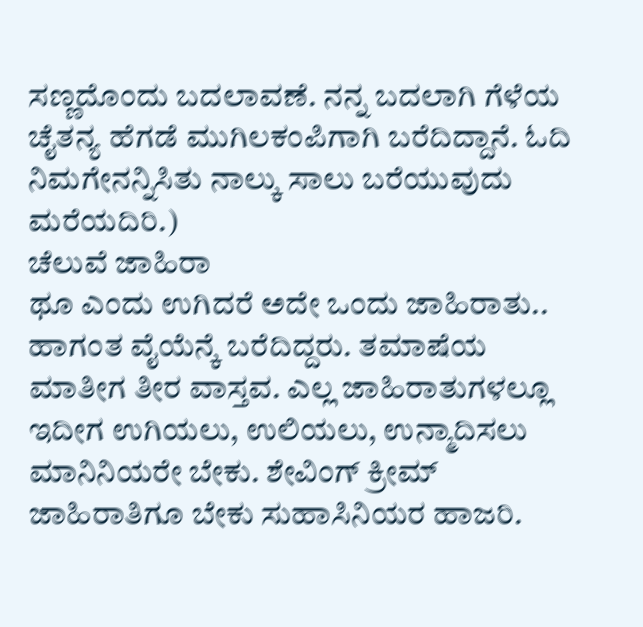ಸಣ್ಣದೊಂದು ಬದಲಾವಣೆ. ನನ್ನ ಬದಲಾಗಿ ಗೆಳೆಯ ಚೈತನ್ಯ ಹೆಗಡೆ ಮುಗಿಲಕಂಪಿಗಾಗಿ ಬರೆದಿದ್ದಾನೆ. ಓದಿ ನಿಮಗೇನನ್ನಿಸಿತು ನಾಲ್ಕು ಸಾಲು ಬರೆಯುವುದು ಮರೆಯದಿರಿ.)
ಚೆಲುವೆ ಜಾಹಿರಾ
ಥೂ ಎಂದು ಉಗಿದರೆ ಅದೇ ಒಂದು ಜಾಹಿರಾತು..
ಹಾಗಂತ ವೈಯೆನ್ಕೆ ಬರೆದಿದ್ದರು. ತಮಾಷೆಯ ಮಾತೀಗ ತೀರ ವಾಸ್ತವ. ಎಲ್ಲ ಜಾಹಿರಾತುಗಳಲ್ಲೂ ಇದೀಗ ಉಗಿಯಲು, ಉಲಿಯಲು, ಉನ್ಮಾದಿಸಲು ಮಾನಿನಿಯರೇ ಬೇಕು. ಶೇವಿಂಗ್ ಕ್ರೀಮ್ ಜಾಹಿರಾತಿಗೂ ಬೇಕು ಸುಹಾಸಿನಿಯರ ಹಾಜರಿ.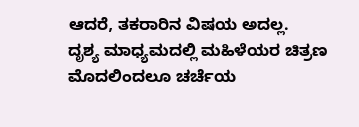ಆದರೆ, ತಕರಾರಿನ ವಿಷಯ ಅದಲ್ಲ.
ದೃಶ್ಯ ಮಾಧ್ಯಮದಲ್ಲಿ ಮಹಿಳೆಯರ ಚಿತ್ರಣ ಮೊದಲಿಂದಲೂ ಚರ್ಚೆಯ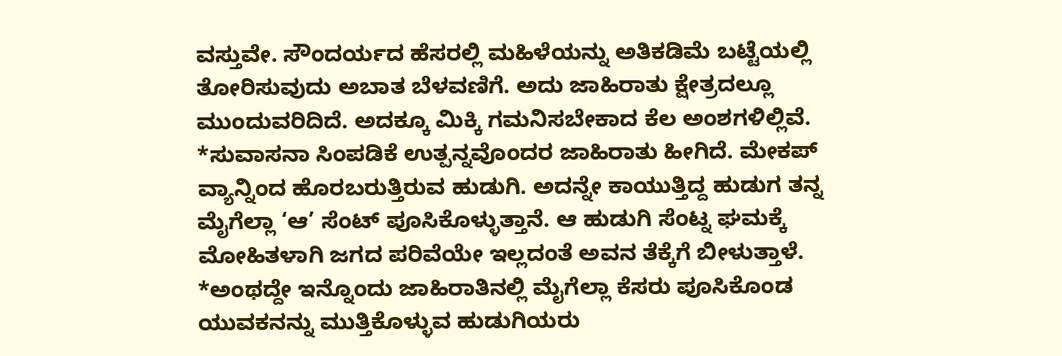ವಸ್ತುವೇ. ಸೌಂದರ್ಯದ ಹೆಸರಲ್ಲಿ ಮಹಿಳೆಯನ್ನು ಅತಿಕಡಿಮೆ ಬಟ್ಟೆಯಲ್ಲಿ ತೋರಿಸುವುದು ಅಬಾತ ಬೆಳವಣಿಗೆ. ಅದು ಜಾಹಿರಾತು ಕ್ಷೇತ್ರದಲ್ಲೂ ಮುಂದುವರಿದಿದೆ. ಅದಕ್ಕೂ ಮಿಕ್ಕಿ ಗಮನಿಸಬೇಕಾದ ಕೆಲ ಅಂಶಗಳಿಲ್ಲಿವೆ.
*ಸುವಾಸನಾ ಸಿಂಪಡಿಕೆ ಉತ್ಪನ್ನವೊಂದರ ಜಾಹಿರಾತು ಹೀಗಿದೆ. ಮೇಕಪ್ ವ್ಯಾನ್ನಿಂದ ಹೊರಬರುತ್ತಿರುವ ಹುಡುಗಿ. ಅದನ್ನೇ ಕಾಯುತ್ತಿದ್ದ ಹುಡುಗ ತನ್ನ ಮೈಗೆಲ್ಲಾ ‘ಆ’ ಸೆಂಟ್ ಪೂಸಿಕೊಳ್ಳುತ್ತಾನೆ. ಆ ಹುಡುಗಿ ಸೆಂಟ್ನ ಘಮಕ್ಕೆ ಮೋಹಿತಳಾಗಿ ಜಗದ ಪರಿವೆಯೇ ಇಲ್ಲದಂತೆ ಅವನ ತೆಕ್ಕೆಗೆ ಬೀಳುತ್ತಾಳೆ.
*ಅಂಥದ್ದೇ ಇನ್ನೊಂದು ಜಾಹಿರಾತಿನಲ್ಲಿ ಮೈಗೆಲ್ಲಾ ಕೆಸರು ಪೂಸಿಕೊಂಡ ಯುವಕನನ್ನು ಮುತ್ತಿಕೊಳ್ಳುವ ಹುಡುಗಿಯರು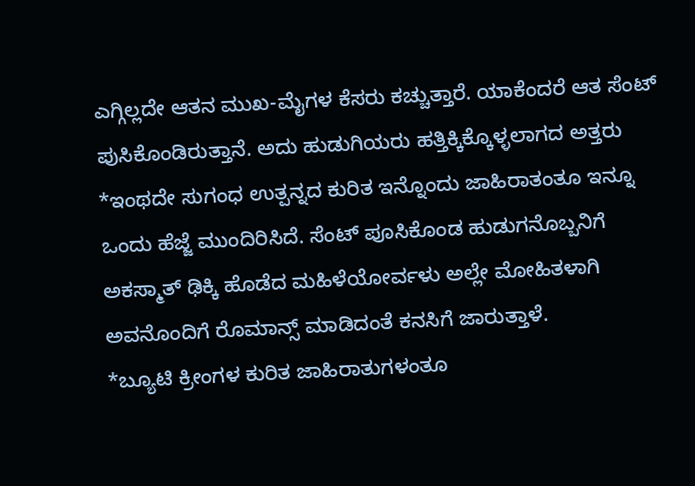ಎಗ್ಗಿಲ್ಲದೇ ಆತನ ಮುಖ-ಮೈಗಳ ಕೆಸರು ಕಚ್ಚುತ್ತಾರೆ. ಯಾಕೆಂದರೆ ಆತ ಸೆಂಟ್ ಪುಸಿಕೊಂಡಿರುತ್ತಾನೆ. ಅದು ಹುಡುಗಿಯರು ಹತ್ತಿಕ್ಕಿಕ್ಕೊಳ್ಳಲಾಗದ ಅತ್ತರು
*ಇಂಥದೇ ಸುಗಂಧ ಉತ್ಪನ್ನದ ಕುರಿತ ಇನ್ನೊಂದು ಜಾಹಿರಾತಂತೂ ಇನ್ನೂ ಒಂದು ಹೆಜ್ಜೆ ಮುಂದಿರಿಸಿದೆ. ಸೆಂಟ್ ಪೂಸಿಕೊಂಡ ಹುಡುಗನೊಬ್ಬನಿಗೆ ಅಕಸ್ಮಾತ್ ಢಿಕ್ಕಿ ಹೊಡೆದ ಮಹಿಳೆಯೋರ್ವಳು ಅಲ್ಲೇ ಮೋಹಿತಳಾಗಿ ಅವನೊಂದಿಗೆ ರೊಮಾನ್ಸ್ ಮಾಡಿದಂತೆ ಕನಸಿಗೆ ಜಾರುತ್ತಾಳೆ.
*ಬ್ಯೂಟಿ ಕ್ರೀಂಗಳ ಕುರಿತ ಜಾಹಿರಾತುಗಳಂತೂ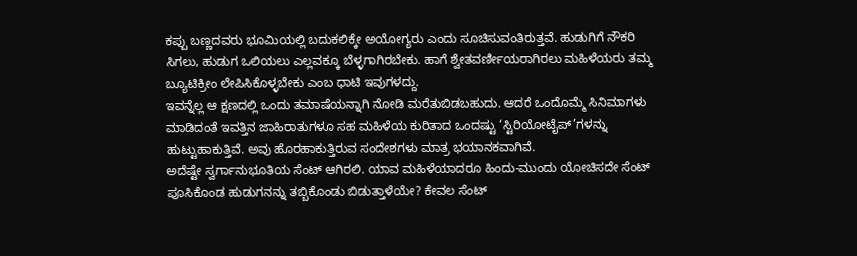ಕಪ್ಪು ಬಣ್ಣದವರು ಭೂಮಿಯಲ್ಲಿ ಬದುಕಲಿಕ್ಕೇ ಅಯೋಗ್ಯರು ಎಂದು ಸೂಚಿಸುವಂತಿರುತ್ತವೆ. ಹುಡುಗಿಗೆ ನೌಕರಿ ಸಿಗಲು, ಹುಡುಗ ಒಲಿಯಲು ಎಲ್ಲವಕ್ಕೂ ಬೆಳ್ಳಗಾಗಿರಬೇಕು. ಹಾಗೆ ಶ್ವೇತವರ್ಣೀಯರಾಗಿರಲು ಮಹಿಳೆಯರು ತಮ್ಮ ಬ್ಯೂಟಿಕ್ರೀಂ ಲೇಪಿಸಿಕೊಳ್ಳಬೇಕು ಎಂಬ ಧಾಟಿ ಇವುಗಳದ್ದು.
ಇವನ್ನೆಲ್ಲ ಆ ಕ್ಷಣದಲ್ಲಿ ಒಂದು ತಮಾಷೆಯನ್ನಾಗಿ ನೋಡಿ ಮರೆತುಬಿಡಬಹುದು. ಆದರೆ ಒಂದೊಮ್ಮೆ ಸಿನಿಮಾಗಳು ಮಾಡಿದಂತೆ ಇವತ್ತಿನ ಜಾಹಿರಾತುಗಳೂ ಸಹ ಮಹಿಳೆಯ ಕುರಿತಾದ ಒಂದಷ್ಟು ‘ಸ್ಟಿರಿಯೋಟೈಪ್’ಗಳನ್ನು ಹುಟ್ಟುಹಾಕುತ್ತಿವೆ. ಅವು ಹೊರಹಾಕುತ್ತಿರುವ ಸಂದೇಶಗಳು ಮಾತ್ರ ಭಯಾನಕವಾಗಿವೆ.
ಅದೆಷ್ಟೇ ಸ್ವರ್ಗಾನುಭೂತಿಯ ಸೆಂಟ್ ಆಗಿರಲಿ. ಯಾವ ಮಹಿಳೆಯಾದರೂ ಹಿಂದು-ಮುಂದು ಯೋಚಿಸದೇ ಸೆಂಟ್ ಪೂಸಿಕೊಂಡ ಹುಡುಗನನ್ನು ತಬ್ಬಿಕೊಂಡು ಬಿಡುತ್ತಾಳೆಯೇ? ಕೇವಲ ಸೆಂಟ್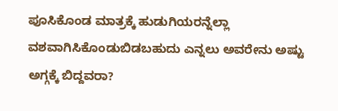ಪೂಸಿಕೊಂಡ ಮಾತ್ರಕ್ಕೆ ಹುಡುಗಿಯರನ್ನೆಲ್ಲಾ ವಶವಾಗಿಸಿಕೊಂಡುಬಿಡಬಹುದು ಎನ್ನಲು ಅವರೇನು ಅಷ್ಟು ಅಗ್ಗಕ್ಕೆ ಬಿದ್ದವರಾ?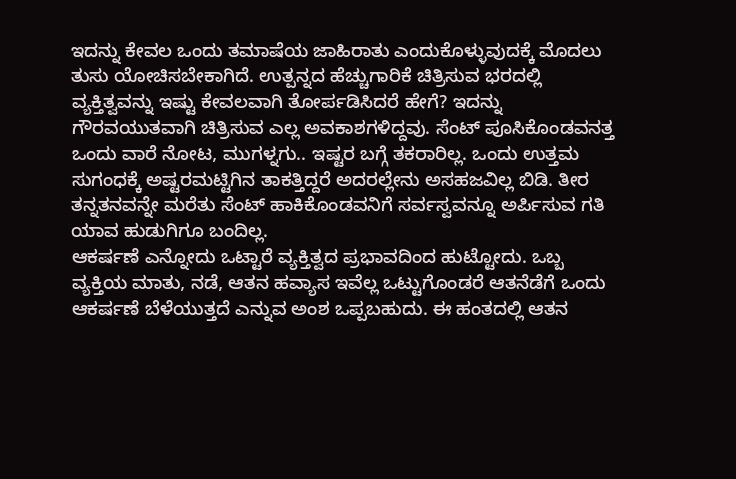ಇದನ್ನು ಕೇವಲ ಒಂದು ತಮಾಷೆಯ ಜಾಹಿರಾತು ಎಂದುಕೊಳ್ಳುವುದಕ್ಕೆ ಮೊದಲು ತುಸು ಯೋಚಿಸಬೇಕಾಗಿದೆ. ಉತ್ಪನ್ನದ ಹೆಚ್ಚುಗಾರಿಕೆ ಚಿತ್ರಿಸುವ ಭರದಲ್ಲಿ ವ್ಯಕ್ತಿತ್ವವನ್ನು ಇಷ್ಟು ಕೇವಲವಾಗಿ ತೋರ್ಪಡಿಸಿದರೆ ಹೇಗೆ? ಇದನ್ನು ಗೌರವಯುತವಾಗಿ ಚಿತ್ರಿಸುವ ಎಲ್ಲ ಅವಕಾಶಗಳಿದ್ದವು. ಸೆಂಟ್ ಪೂಸಿಕೊಂಡವನತ್ತ ಒಂದು ವಾರೆ ನೋಟ, ಮುಗಳ್ನಗು.. ಇಷ್ಟರ ಬಗ್ಗೆ ತಕರಾರಿಲ್ಲ. ಒಂದು ಉತ್ತಮ ಸುಗಂಧಕ್ಕೆ ಅಷ್ಟರಮಟ್ಟಿಗಿನ ತಾಕತ್ತಿದ್ದರೆ ಅದರಲ್ಲೇನು ಅಸಹಜವಿಲ್ಲ ಬಿಡಿ. ತೀರ ತನ್ನತನವನ್ನೇ ಮರೆತು ಸೆಂಟ್ ಹಾಕಿಕೊಂಡವನಿಗೆ ಸರ್ವಸ್ವವನ್ನೂ ಅರ್ಪಿಸುವ ಗತಿ ಯಾವ ಹುಡುಗಿಗೂ ಬಂದಿಲ್ಲ.
ಆಕರ್ಷಣೆ ಎನ್ನೋದು ಒಟ್ಟಾರೆ ವ್ಯಕ್ತಿತ್ವದ ಪ್ರಭಾವದಿಂದ ಹುಟ್ಟೋದು. ಒಬ್ಬ ವ್ಯಕ್ತಿಯ ಮಾತು, ನಡೆ, ಆತನ ಹವ್ಯಾಸ ಇವೆಲ್ಲ ಒಟ್ಟುಗೊಂಡರೆ ಆತನೆಡೆಗೆ ಒಂದು ಆಕರ್ಷಣೆ ಬೆಳೆಯುತ್ತದೆ ಎನ್ನುವ ಅಂಶ ಒಪ್ಪಬಹುದು. ಈ ಹಂತದಲ್ಲಿ ಆತನ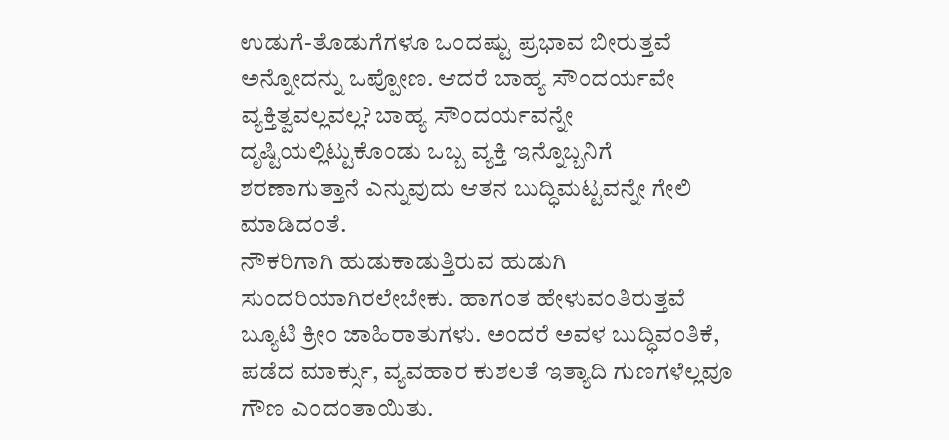ಉಡುಗೆ-ತೊಡುಗೆಗಳೂ ಒಂದಷ್ಟು ಪ್ರಭಾವ ಬೀರುತ್ತವೆ ಅನ್ನೋದನ್ನು ಒಪ್ಪೋಣ. ಆದರೆ ಬಾಹ್ಯ ಸೌಂದರ್ಯವೇ ವ್ಯಕ್ತಿತ್ವವಲ್ಲವಲ್ಲ? ಬಾಹ್ಯ ಸೌಂದರ್ಯವನ್ನೇ ದೃಷ್ಟಿಯಲ್ಲಿಟ್ಟುಕೊಂಡು ಒಬ್ಬ ವ್ಯಕ್ತಿ ಇನ್ನೊಬ್ಬನಿಗೆ ಶರಣಾಗುತ್ತಾನೆ ಎನ್ನುವುದು ಆತನ ಬುದ್ಧಿಮಟ್ಟವನ್ನೇ ಗೇಲಿ ಮಾಡಿದಂತೆ.
ನೌಕರಿಗಾಗಿ ಹುಡುಕಾಡುತ್ತಿರುವ ಹುಡುಗಿ ಸುಂದರಿಯಾಗಿರಲೇಬೇಕು. ಹಾಗಂತ ಹೇಳುವಂತಿರುತ್ತವೆ ಬ್ಯೂಟಿ ಕ್ರೀಂ ಜಾಹಿರಾತುಗಳು. ಅಂದರೆ ಅವಳ ಬುದ್ಧಿವಂತಿಕೆ, ಪಡೆದ ಮಾರ್ಕ್ಸು, ವ್ಯವಹಾರ ಕುಶಲತೆ ಇತ್ಯಾದಿ ಗುಣಗಳೆಲ್ಲವೂ ಗೌಣ ಎಂದಂತಾಯಿತು.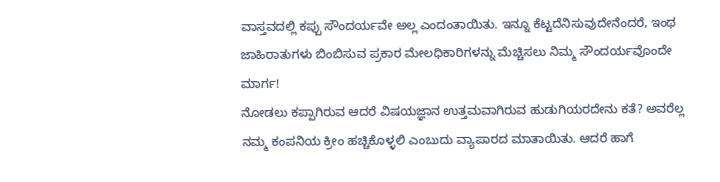ವಾಸ್ತವದಲ್ಲಿ ಕಪ್ಪು ಸೌಂದರ್ಯವೇ ಅಲ್ಲ ಎಂದಂತಾಯಿತು. ಇನ್ನೂ ಕೆಟ್ಟದೆನಿಸುವುದೇನೆಂದರೆ, ಇಂಥ ಜಾಹಿರಾತುಗಳು ಬಿಂಬಿಸುವ ಪ್ರಕಾರ ಮೇಲಧಿಕಾರಿಗಳನ್ನು ಮೆಚ್ಚಿಸಲು ನಿಮ್ಮ ಸೌಂದರ್ಯವೊಂದೇ ಮಾರ್ಗ!
ನೋಡಲು ಕಪ್ಪಾಗಿರುವ ಆದರೆ ವಿಷಯಜ್ಞಾನ ಉತ್ತಮವಾಗಿರುವ ಹುಡುಗಿಯರದೇನು ಕತೆ? ಅವರೆಲ್ಲ ನಮ್ಮ ಕಂಪನಿಯ ಕ್ರೀಂ ಹಚ್ಚಿಕೊಳ್ಳಲಿ ಎಂಬುದು ವ್ಯಾಪಾರದ ಮಾತಾಯಿತು. ಆದರೆ ಹಾಗೆ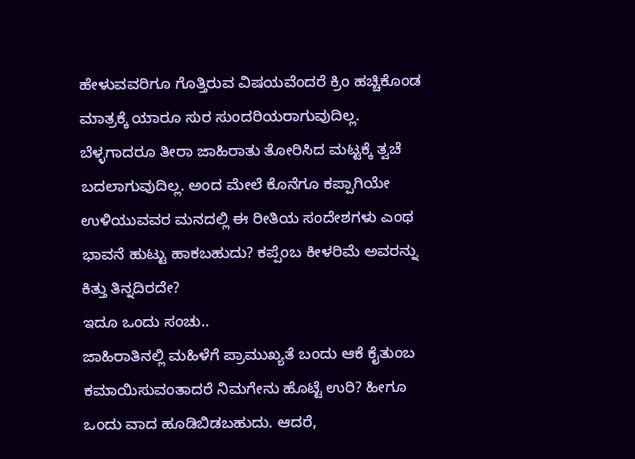ಹೇಳುವವರಿಗೂ ಗೊತ್ತಿರುವ ವಿಷಯವೆಂದರೆ ಕ್ರಿಂ ಹಚ್ಚಿಕೊಂಡ ಮಾತ್ರಕ್ಕೆ ಯಾರೂ ಸುರ ಸುಂದರಿಯರಾಗುವುದಿಲ್ಲ. ಬೆಳ್ಳಗಾದರೂ ತೀರಾ ಜಾಹಿರಾತು ತೋರಿಸಿದ ಮಟ್ಟಕ್ಕೆ ತ್ವಚೆ ಬದಲಾಗುವುದಿಲ್ಲ. ಅಂದ ಮೇಲೆ ಕೊನೆಗೂ ಕಪ್ಪಾಗಿಯೇ ಉಳಿಯುವವರ ಮನದಲ್ಲಿ ಈ ರೀತಿಯ ಸಂದೇಶಗಳು ಎಂಥ ಭಾವನೆ ಹುಟ್ಟು ಹಾಕಬಹುದು? ಕಪ್ಪೆಂಬ ಕೀಳರಿಮೆ ಅವರನ್ನು ಕಿತ್ತು ತಿನ್ನದಿರದೇ?
ಇದೂ ಒಂದು ಸಂಚು..
ಜಾಹಿರಾತಿನಲ್ಲಿ ಮಹಿಳೆಗೆ ಪ್ರಾಮುಖ್ಯತೆ ಬಂದು ಆಕೆ ಕೈತುಂಬ ಕಮಾಯಿಸುವಂತಾದರೆ ನಿಮಗೇನು ಹೊಟ್ಟೆ ಉರಿ? ಹೀಗೂ ಒಂದು ವಾದ ಹೂಡಿಬಿಡಬಹುದು. ಆದರೆ,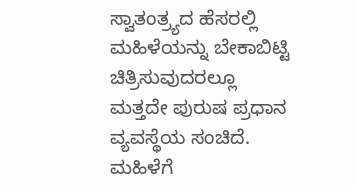ಸ್ವಾತಂತ್ರ್ಯದ ಹೆಸರಲ್ಲಿ ಮಹಿಳೆಯನ್ನು ಬೇಕಾಬಿಟ್ಟಿ ಚಿತ್ರಿಸುವುದರಲ್ಲೂ ಮತ್ತದೇ ಪುರುಷ ಪ್ರಧಾನ ವ್ಯವಸ್ಥೆಯ ಸಂಚಿದೆ. ಮಹಿಳೆಗೆ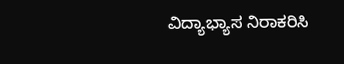ವಿದ್ಯಾಭ್ಯಾಸ ನಿರಾಕರಿಸಿ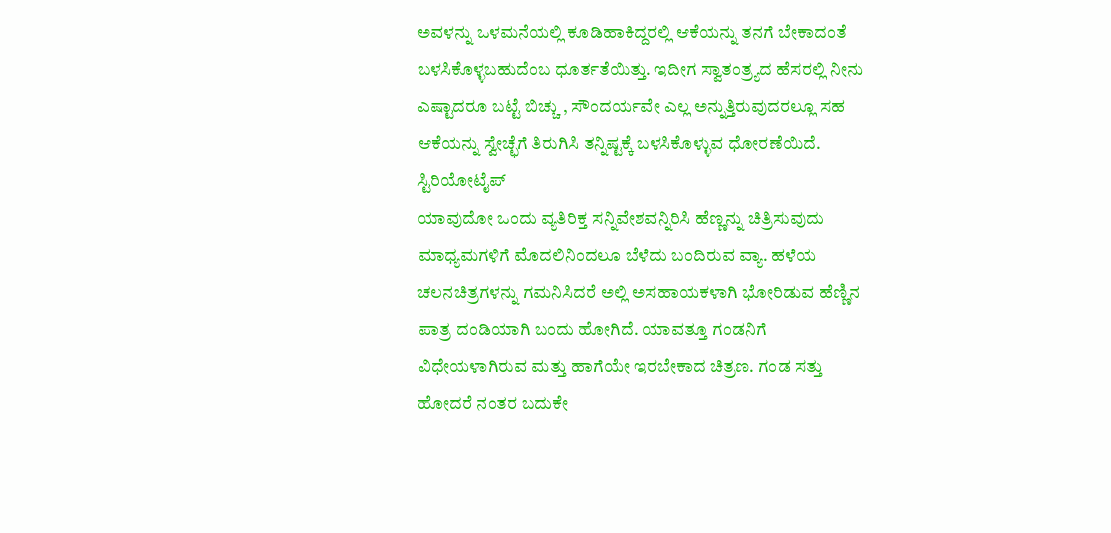ಅವಳನ್ನು ಒಳಮನೆಯಲ್ಲಿ ಕೂಡಿಹಾಕಿದ್ದರಲ್ಲಿ ಆಕೆಯನ್ನು ತನಗೆ ಬೇಕಾದಂತೆ ಬಳಸಿಕೊಳ್ಳಬಹುದೆಂಬ ಧೂರ್ತತೆಯಿತ್ತು. ಇದೀಗ ಸ್ವಾತಂತ್ರ್ಯದ ಹೆಸರಲ್ಲಿ ನೀನು ಎಷ್ಟಾದರೂ ಬಟ್ಟೆ ಬಿಚ್ಚು , ಸೌಂದರ್ಯವೇ ಎಲ್ಲ ಅನ್ನುತ್ತಿರುವುದರಲ್ಲೂ ಸಹ ಆಕೆಯನ್ನು ಸ್ವೇಚ್ಛೆಗೆ ತಿರುಗಿಸಿ ತನ್ನಿಷ್ಟಕ್ಕೆ ಬಳಸಿಕೊಳ್ಳುವ ಧೋರಣೆಯಿದೆ.
ಸ್ಟಿರಿಯೋಟೈಪ್
ಯಾವುದೋ ಒಂದು ವ್ಯತಿರಿಕ್ತ ಸನ್ನಿವೇಶವನ್ನಿರಿಸಿ ಹೆಣ್ಣನ್ನು ಚಿತ್ರಿಸುವುದು ಮಾಧ್ಯಮಗಳಿಗೆ ಮೊದಲಿನಿಂದಲೂ ಬೆಳೆದು ಬಂದಿರುವ ವ್ಯಾ. ಹಳೆಯ ಚಲನಚಿತ್ರಗಳನ್ನು ಗಮನಿಸಿದರೆ ಅಲ್ಲಿ ಅಸಹಾಯಕಳಾಗಿ ಭೋರಿಡುವ ಹೆಣ್ಣಿನ ಪಾತ್ರ ದಂಡಿಯಾಗಿ ಬಂದು ಹೋಗಿದೆ. ಯಾವತ್ತೂ ಗಂಡನಿಗೆ ವಿಧೇಯಳಾಗಿರುವ ಮತ್ತು ಹಾಗೆಯೇ ಇರಬೇಕಾದ ಚಿತ್ರಣ. ಗಂಡ ಸತ್ತು ಹೋದರೆ ನಂತರ ಬದುಕೇ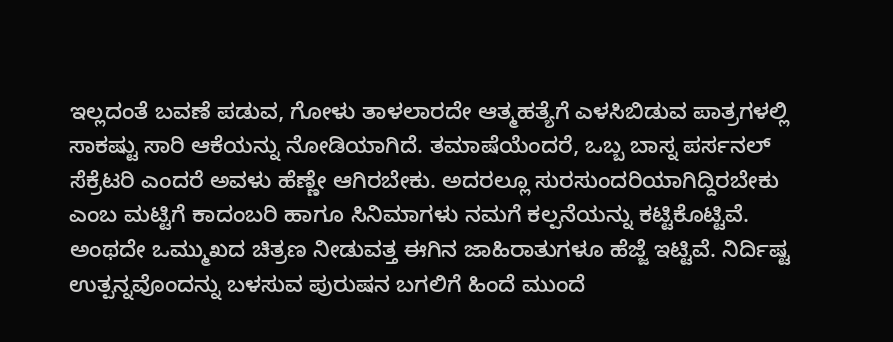ಇಲ್ಲದಂತೆ ಬವಣೆ ಪಡುವ, ಗೋಳು ತಾಳಲಾರದೇ ಆತ್ಮಹತ್ಯೆಗೆ ಎಳಸಿಬಿಡುವ ಪಾತ್ರಗಳಲ್ಲಿ ಸಾಕಷ್ಟು ಸಾರಿ ಆಕೆಯನ್ನು ನೋಡಿಯಾಗಿದೆ. ತಮಾಷೆಯೆಂದರೆ, ಒಬ್ಬ ಬಾಸ್ನ ಪರ್ಸನಲ್ ಸೆಕ್ರೆಟರಿ ಎಂದರೆ ಅವಳು ಹೆಣ್ಣೇ ಆಗಿರಬೇಕು. ಅದರಲ್ಲೂ ಸುರಸುಂದರಿಯಾಗಿದ್ದಿರಬೇಕು ಎಂಬ ಮಟ್ಟಿಗೆ ಕಾದಂಬರಿ ಹಾಗೂ ಸಿನಿಮಾಗಳು ನಮಗೆ ಕಲ್ಪನೆಯನ್ನು ಕಟ್ಟಿಕೊಟ್ಟಿವೆ.
ಅಂಥದೇ ಒಮ್ಮುಖದ ಚಿತ್ರಣ ನೀಡುವತ್ತ ಈಗಿನ ಜಾಹಿರಾತುಗಳೂ ಹೆಜ್ಜೆ ಇಟ್ಟಿವೆ. ನಿರ್ದಿಷ್ಟ ಉತ್ಪನ್ನವೊಂದನ್ನು ಬಳಸುವ ಪುರುಷನ ಬಗಲಿಗೆ ಹಿಂದೆ ಮುಂದೆ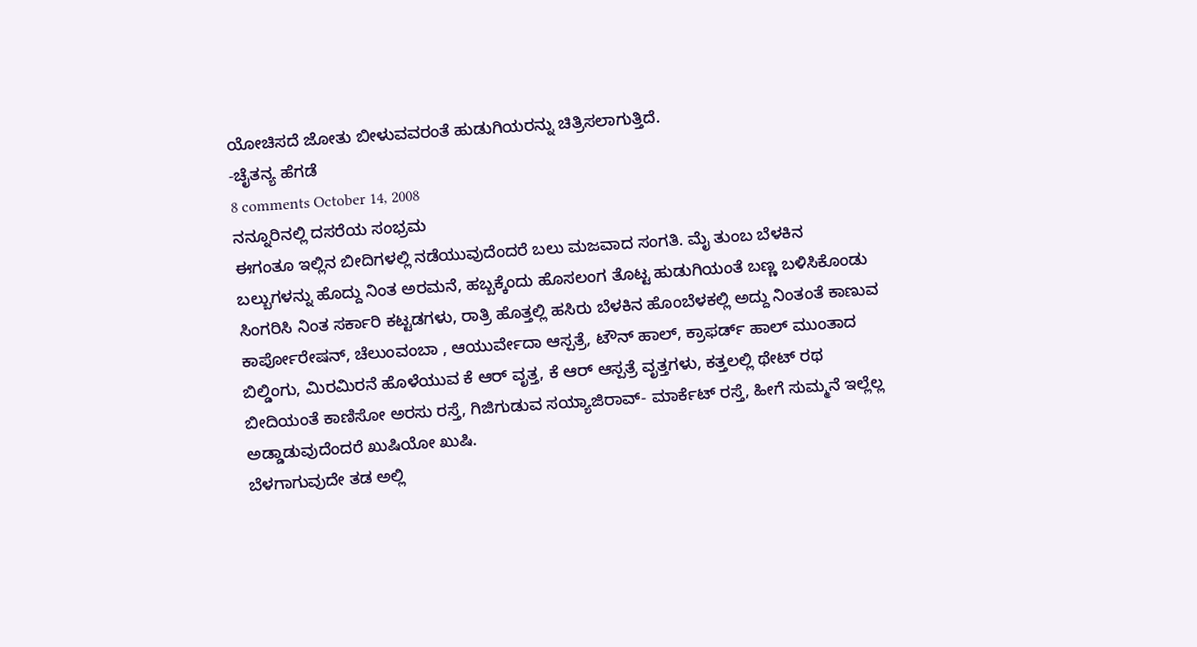ಯೋಚಿಸದೆ ಜೋತು ಬೀಳುವವರಂತೆ ಹುಡುಗಿಯರನ್ನು ಚಿತ್ರಿಸಲಾಗುತ್ತಿದೆ.
-ಚೈತನ್ಯ ಹೆಗಡೆ
8 comments October 14, 2008
ನನ್ನೂರಿನಲ್ಲಿ ದಸರೆಯ ಸಂಭ್ರಮ
ಈಗಂತೂ ಇಲ್ಲಿನ ಬೀದಿಗಳಲ್ಲಿ ನಡೆಯುವುದೆಂದರೆ ಬಲು ಮಜವಾದ ಸಂಗತಿ. ಮೈ ತುಂಬ ಬೆಳಕಿನ ಬಲ್ಬುಗಳನ್ನು ಹೊದ್ದು ನಿಂತ ಅರಮನೆ, ಹಬ್ಬಕ್ಕೆಂದು ಹೊಸಲಂಗ ತೊಟ್ಟ ಹುಡುಗಿಯಂತೆ ಬಣ್ಣ ಬಳಿಸಿಕೊಂಡು ಸಿಂಗರಿಸಿ ನಿಂತ ಸರ್ಕಾರಿ ಕಟ್ಟಡಗಳು, ರಾತ್ರಿ ಹೊತ್ತಲ್ಲಿ ಹಸಿರು ಬೆಳಕಿನ ಹೊಂಬೆಳಕಲ್ಲಿ ಅದ್ದು ನಿಂತಂತೆ ಕಾಣುವ ಕಾರ್ಪೋರೇಷನ್, ಚೆಲುಂವಂಬಾ , ಆಯುರ್ವೇದಾ ಆಸ್ಪತ್ರೆ, ಟೌನ್ ಹಾಲ್, ಕ್ರಾಫರ್ಡ್ ಹಾಲ್ ಮುಂತಾದ ಬಿಲ್ಡಿಂಗು, ಮಿರಮಿರನೆ ಹೊಳೆಯುವ ಕೆ ಆರ್ ವೃತ್ತ, ಕೆ ಆರ್ ಆಸ್ಪತ್ರೆ ವೃತ್ತಗಳು, ಕತ್ತಲಲ್ಲಿ ಥೇಟ್ ರಥ ಬೀದಿಯಂತೆ ಕಾಣಿಸೋ ಅರಸು ರಸ್ತೆ, ಗಿಜಿಗುಡುವ ಸಯ್ಯಾಜಿರಾವ್- ಮಾರ್ಕೆಟ್ ರಸ್ತೆ, ಹೀಗೆ ಸುಮ್ಮನೆ ಇಲ್ಲೆಲ್ಲ ಅಡ್ಡಾಡುವುದೆಂದರೆ ಖುಷಿಯೋ ಖುಷಿ.
ಬೆಳಗಾಗುವುದೇ ತಡ ಅಲ್ಲಿ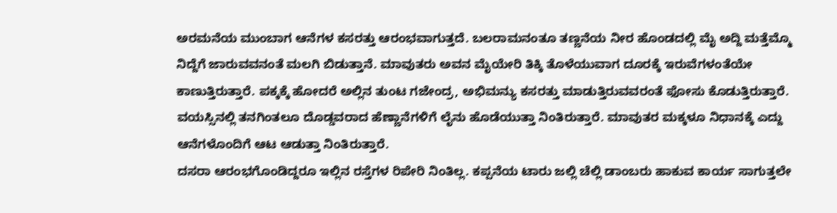ಅರಮನೆಯ ಮುಂಬಾಗ ಆನೆಗಳ ಕಸರತ್ತು ಆರಂಭವಾಗುತ್ತದೆ. ಬಲರಾಮನಂತೂ ತಣ್ಣನೆಯ ನೀರ ಹೊಂಡದಲ್ಲಿ ಮೈ ಅದ್ದಿ ಮತ್ತೆಮ್ಮೊ ನಿದ್ದೆಗೆ ಜಾರುವವನಂತೆ ಮಲಗಿ ಬಿಡುತ್ತಾನೆ. ಮಾವುತರು ಅವನ ಮೈಯೇರಿ ತಿಕ್ಕಿ ತೊಳೆಯುವಾಗ ದೂರಕ್ಕೆ ಇರುವೆಗಳಂತೆಯೇ ಕಾಣುತ್ತಿರುತ್ತಾರೆ. ಪಕ್ಕಕ್ಕೆ ಹೋದರೆ ಅಲ್ಲಿನ ತುಂಟ ಗಜೇಂದ್ರ, ಅಭಿಮನ್ಯು ಕಸರತ್ತು ಮಾಡುತ್ತಿರುವವರಂತೆ ಫೋಸು ಕೊಡುತ್ತಿರುತ್ತಾರೆ. ವಯಸ್ಸಿನಲ್ಲಿ ತನಗಿಂತಲೂ ದೊಡ್ಡವರಾದ ಹೆಣ್ಣಾನೆಗಳಿಗೆ ಲೈನು ಹೊಡೆಯುತ್ತಾ ನಿಂತಿರುತ್ತಾರೆ. ಮಾವುತರ ಮಕ್ಕಳೂ ನಿಧಾನಕ್ಕೆ ಎದ್ದು ಆನೆಗಳೊಂದಿಗೆ ಆಟ ಆಡುತ್ತಾ ನಿಂತಿರುತ್ತಾರೆ.
ದಸರಾ ಆರಂಭಗೊಂಡಿದ್ದರೂ ಇಲ್ಲಿನ ರಸ್ತೆಗಳ ರಿಪೇರಿ ನಿಂತಿಲ್ಲ. ಕಪ್ಪನೆಯ ಟಾರು ಜಲ್ಲಿ ಚೆಲ್ಲಿ ಡಾಂಬರು ಹಾಕುವ ಕಾರ್ಯ ಸಾಗುತ್ತಲೇ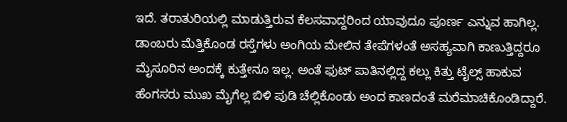ಇದೆ. ತರಾತುರಿಯಲ್ಲಿ ಮಾಡುತ್ತಿರುವ ಕೆಲಸವಾದ್ದರಿಂದ ಯಾವುದೂ ಪೂರ್ಣ ಎನ್ನುವ ಹಾಗಿಲ್ಲ. ಡಾಂಬರು ಮೆತ್ತಿಕೊಂಡ ರಸ್ತೆಗಳು ಅಂಗಿಯ ಮೇಲಿನ ತೇಪೆಗಳಂತೆ ಅಸಹ್ಯವಾಗಿ ಕಾಣುತ್ತಿದ್ದರೂ ಮೈಸೂರಿನ ಅಂದಕ್ಕೆ ಕುತ್ತೇನೂ ಇಲ್ಲ. ಅಂತೆ ಫುಟ್ ಪಾತಿನಲ್ಲಿದ್ದ ಕಲ್ಲು ಕಿತ್ತು ಟೈಲ್ಸ್ ಹಾಕುವ ಹೆಂಗಸರು ಮುಖ ಮೈಗೆಲ್ಲ ಬಿಳಿ ಪುಡಿ ಚೆಲ್ಲಿಕೊಂಡು ಅಂದ ಕಾಣದಂತೆ ಮರೆಮಾಚಿಕೊಂಡಿದ್ದಾರೆ.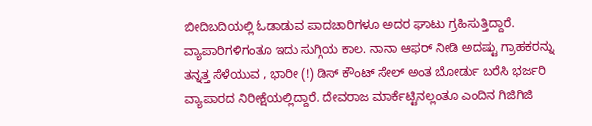ಬೀದಿಬದಿಯಲ್ಲಿ ಓಡಾಡುವ ಪಾದಚಾರಿಗಳೂ ಅದರ ಘಾಟು ಗ್ರಹಿಸುತ್ತಿದ್ದಾರೆ.
ವ್ಯಾಪಾರಿಗಳಿಗಂತೂ ಇದು ಸುಗ್ಗಿಯ ಕಾಲ. ನಾನಾ ಆಫರ್ ನೀಡಿ ಅದಷ್ಟು ಗ್ರಾಹಕರನ್ನು ತನ್ನತ್ತ ಸೆಳೆಯುವ , ಭಾರೀ (!) ಡಿಸ್ ಕೌಂಟ್ ಸೇಲ್ ಅಂತ ಬೋರ್ಡು ಬರೆಸಿ ಭರ್ಜರಿ ವ್ಯಾಪಾರದ ನಿರೀಕ್ಷೆಯಲ್ಲಿದ್ದಾರೆ. ದೇವರಾಜ ಮಾರ್ಕೆಟ್ಟಿನಲ್ಲಂತೂ ಎಂದಿನ ಗಿಜಿಗಿಜಿ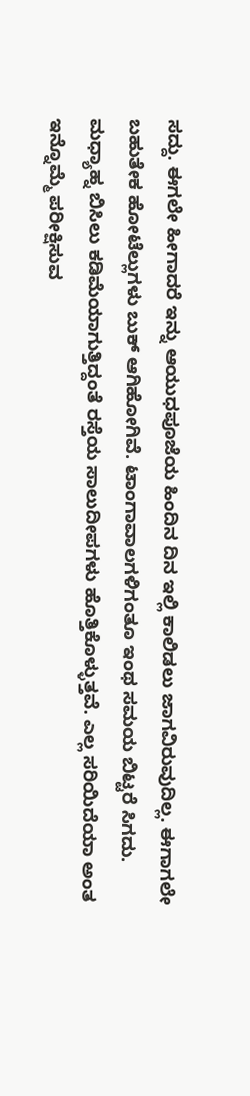ಸದ್ದು. ಈಗಲೇ ಹೀಗಾದರೆ ಇನ್ನು ಆಯುಧಪೂಜೆಯ ಹಿಂದಿನ ದಿನ ಇಲ್ಲಿ ಕಾಲಿಡಲು ಜಾಗವಿರುವುದಿಲ್ಲ. ಈಗಾಗಲೇ ಬಹುತೇಕ ಹೋಟೆಲ್ಲುಗಳು ಬುಕ್ ಆಗಿಹೋಗಿವೆ. ಟಾಂಗಾವಾಲಗಳಿಗಂತೂ ಇಂಥ ಸಮಯ ಬಿಟ್ಟರೆ ಸಿಗದು.
ಮಧ್ಯಾಹ್ನ ಬಿಸಿಲು ಕಡಿಮೆಯಾಗುತ್ತಿದ್ದಂತೆ ರಸ್ತೆಯ ಸಾಲುದೀಪಗಳು ಹೊತ್ತಿಕೊಳ್ಳುತ್ತವೆ. ಎಲ್ಲ ಸರಿಯಿದೆಯಾ ಅಂತ ಇನ್ನೊಮ್ಮೆ ಪರೀಕ್ಷಿಸುವ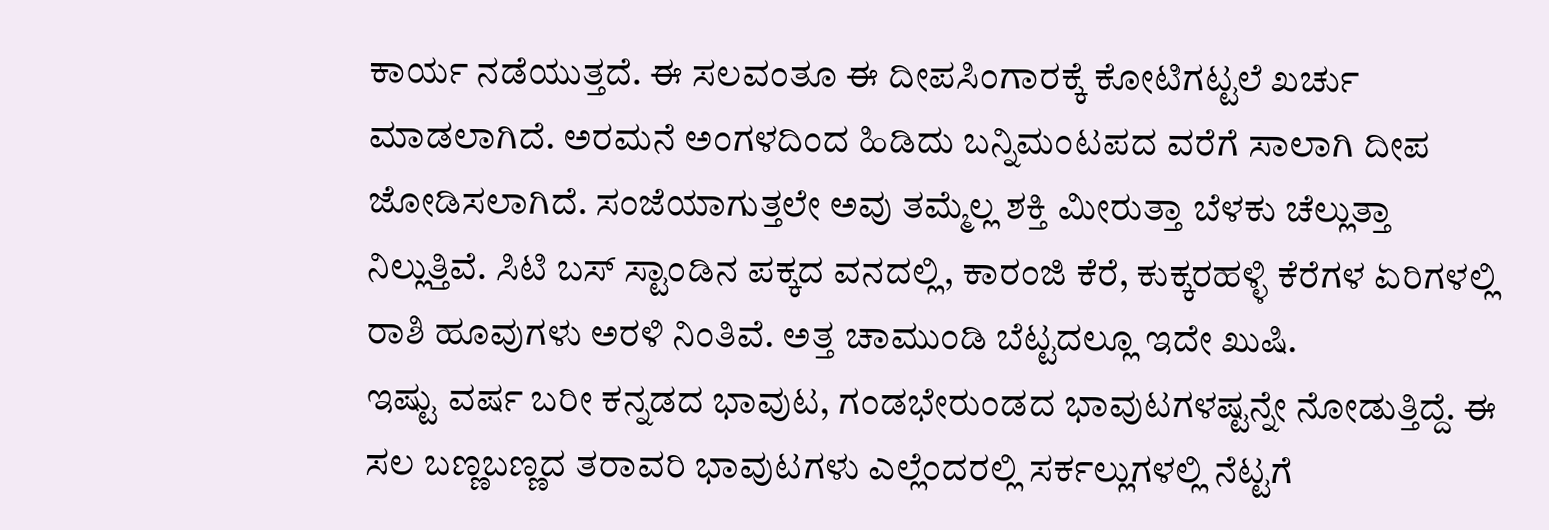ಕಾರ್ಯ ನಡೆಯುತ್ತದೆ. ಈ ಸಲವಂತೂ ಈ ದೀಪಸಿಂಗಾರಕ್ಕೆ ಕೋಟಿಗಟ್ಟಲೆ ಖರ್ಚು ಮಾಡಲಾಗಿದೆ. ಅರಮನೆ ಅಂಗಳದಿಂದ ಹಿಡಿದು ಬನ್ನಿಮಂಟಪದ ವರೆಗೆ ಸಾಲಾಗಿ ದೀಪ ಜೋಡಿಸಲಾಗಿದೆ. ಸಂಜೆಯಾಗುತ್ತಲೇ ಅವು ತಮ್ಮೆಲ್ಲ ಶಕ್ತಿ ಮೀರುತ್ತಾ ಬೆಳಕು ಚೆಲ್ಲುತ್ತಾ ನಿಲ್ಲುತ್ತಿವೆ. ಸಿಟಿ ಬಸ್ ಸ್ಟಾಂಡಿನ ಪಕ್ಕದ ವನದಲ್ಲಿ, ಕಾರಂಜಿ ಕೆರೆ, ಕುಕ್ಕರಹಳ್ಳಿ ಕೆರೆಗಳ ಏರಿಗಳಲ್ಲಿ ರಾಶಿ ಹೂವುಗಳು ಅರಳಿ ನಿಂತಿವೆ. ಅತ್ತ ಚಾಮುಂಡಿ ಬೆಟ್ಟದಲ್ಲೂ ಇದೇ ಖುಷಿ.
ಇಷ್ಟು ವರ್ಷ ಬರೀ ಕನ್ನಡದ ಭಾವುಟ, ಗಂಡಭೇರುಂಡದ ಭಾವುಟಗಳಷ್ಟನ್ನೇ ನೋಡುತ್ತಿದ್ದೆ. ಈ ಸಲ ಬಣ್ಣಬಣ್ಣದ ತರಾವರಿ ಭಾವುಟಗಳು ಎಲ್ಲೆಂದರಲ್ಲಿ ಸರ್ಕಲ್ಲುಗಳಲ್ಲಿ ನೆಟ್ಟಗೆ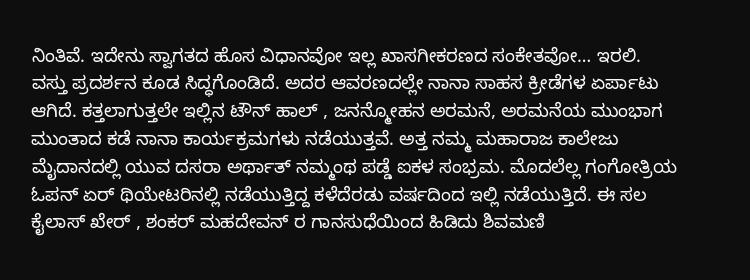ನಿಂತಿವೆ. ಇದೇನು ಸ್ವಾಗತದ ಹೊಸ ವಿಧಾನವೋ ಇಲ್ಲ ಖಾಸಗೀಕರಣದ ಸಂಕೇತವೋ… ಇರಲಿ.
ವಸ್ತು ಪ್ರದರ್ಶನ ಕೂಡ ಸಿದ್ಧಗೊಂಡಿದೆ. ಅದರ ಆವರಣದಲ್ಲೇ ನಾನಾ ಸಾಹಸ ಕ್ರೀಡೆಗಳ ಏರ್ಪಾಟು ಆಗಿದೆ. ಕತ್ತಲಾಗುತ್ತಲೇ ಇಲ್ಲಿನ ಟೌನ್ ಹಾಲ್ , ಜನನ್ಮೋಹನ ಅರಮನೆ, ಅರಮನೆಯ ಮುಂಭಾಗ ಮುಂತಾದ ಕಡೆ ನಾನಾ ಕಾರ್ಯಕ್ರಮಗಳು ನಡೆಯುತ್ತವೆ. ಅತ್ತ ನಮ್ಮ ಮಹಾರಾಜ ಕಾಲೇಜು ಮೈದಾನದಲ್ಲಿ ಯುವ ದಸರಾ ಅರ್ಥಾತ್ ನಮ್ಮಂಥ ಪಡ್ಡೆ ಐಕಳ ಸಂಭ್ರಮ. ಮೊದಲೆಲ್ಲ ಗಂಗೋತ್ರಿಯ ಓಪನ್ ಏರ್ ಥಿಯೇಟರಿನಲ್ಲಿ ನಡೆಯುತ್ತಿದ್ದ ಕಳೆದೆರಡು ವರ್ಷದಿಂದ ಇಲ್ಲಿ ನಡೆಯುತ್ತಿದೆ. ಈ ಸಲ ಕೈಲಾಸ್ ಖೇರ್ , ಶಂಕರ್ ಮಹದೇವನ್ ರ ಗಾನಸುಧೆಯಿಂದ ಹಿಡಿದು ಶಿವಮಣಿ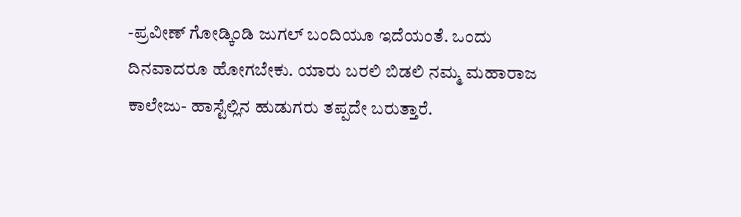-ಪ್ರವೀಣ್ ಗೋಡ್ಕಿಂಡಿ ಜುಗಲ್ ಬಂದಿಯೂ ಇದೆಯಂತೆ. ಒಂದು ದಿನವಾದರೂ ಹೋಗಬೇಕು. ಯಾರು ಬರಲಿ ಬಿಡಲಿ ನಮ್ಮ ಮಹಾರಾಜ ಕಾಲೇಜು- ಹಾಸ್ಟೆಲ್ಲಿನ ಹುಡುಗರು ತಪ್ಪದೇ ಬರುತ್ತಾರೆ.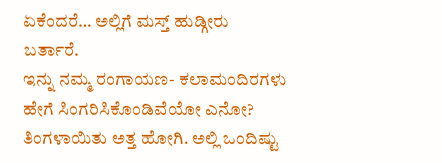ಏಕೆಂದರೆ… ಅಲ್ಲಿಗೆ ಮಸ್ತ್ ಹುಡ್ಗೀರು ಬರ್ತಾರೆ.
ಇನ್ನು ನಮ್ಮ ರಂಗಾಯಣ- ಕಲಾಮಂದಿರಗಳು ಹೇಗೆ ಸಿಂಗರಿಸಿಕೊಂಡಿವೆಯೋ ಎನೋ? ತಿಂಗಳಾಯಿತು ಅತ್ತ ಹೋಗಿ. ಅಲ್ಲಿ ಒಂದಿಷ್ಟು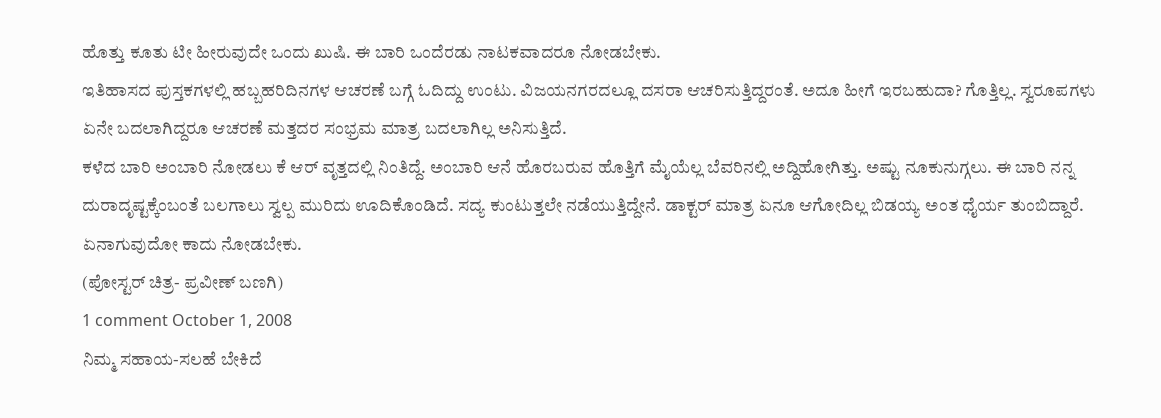ಹೊತ್ತು ಕೂತು ಟೀ ಹೀರುವುದೇ ಒಂದು ಖುಷಿ. ಈ ಬಾರಿ ಒಂದೆರಡು ನಾಟಕವಾದರೂ ನೋಡಬೇಕು.
ಇತಿಹಾಸದ ಪುಸ್ತಕಗಳಲ್ಲಿ ಹಬ್ಬಹರಿದಿನಗಳ ಆಚರಣೆ ಬಗ್ಗೆ ಓದಿದ್ದು ಉಂಟು. ವಿಜಯನಗರದಲ್ಲೂ ದಸರಾ ಆಚರಿಸುತ್ತಿದ್ದರಂತೆ. ಅದೂ ಹೀಗೆ ಇರಬಹುದಾ? ಗೊತ್ತಿಲ್ಲ. ಸ್ವರೂಪಗಳು ಏನೇ ಬದಲಾಗಿದ್ದರೂ ಆಚರಣೆ ಮತ್ತದರ ಸಂಭ್ರಮ ಮಾತ್ರ ಬದಲಾಗಿಲ್ಲ ಅನಿಸುತ್ತಿದೆ.
ಕಳೆದ ಬಾರಿ ಅಂಬಾರಿ ನೋಡಲು ಕೆ ಆರ್ ವೃತ್ತದಲ್ಲಿ ನಿಂತಿದ್ದೆ. ಅಂಬಾರಿ ಆನೆ ಹೊರಬರುವ ಹೊತ್ತಿಗೆ ಮೈಯೆಲ್ಲ ಬೆವರಿನಲ್ಲಿ ಅದ್ದಿಹೋಗಿತ್ತು. ಅಷ್ಟು ನೂಕುನುಗ್ಗಲು. ಈ ಬಾರಿ ನನ್ನ ದುರಾದೃಷ್ಟಕ್ಕೆಂಬಂತೆ ಬಲಗಾಲು ಸ್ವಲ್ಪ ಮುರಿದು ಊದಿಕೊಂಡಿದೆ. ಸದ್ಯ ಕುಂಟುತ್ತಲೇ ನಡೆಯುತ್ತಿದ್ದೇನೆ. ಡಾಕ್ಟರ್ ಮಾತ್ರ ಏನೂ ಆಗೋದಿಲ್ಲ ಬಿಡಯ್ಯ ಅಂತ ಧೈರ್ಯ ತುಂಬಿದ್ದಾರೆ. ಏನಾಗುವುದೋ ಕಾದು ನೋಡಬೇಕು.
(ಪೋಸ್ಟರ್ ಚಿತ್ರ- ಪ್ರವೀಣ್ ಬಣಗಿ)
1 comment October 1, 2008
ನಿಮ್ಮ ಸಹಾಯ-ಸಲಹೆ ಬೇಕಿದೆ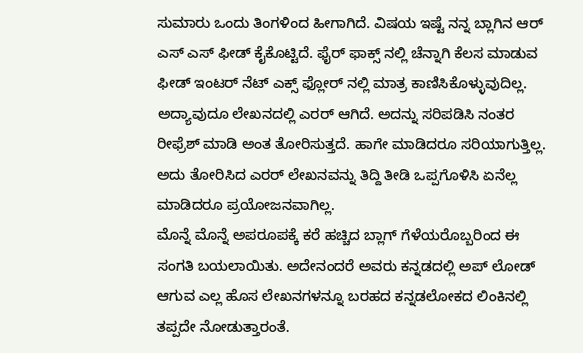ಸುಮಾರು ಒಂದು ತಿಂಗಳಿಂದ ಹೀಗಾಗಿದೆ. ವಿಷಯ ಇಷ್ಟೆ ನನ್ನ ಬ್ಲಾಗಿನ ಆರ್ ಎಸ್ ಎಸ್ ಫೀಡ್ ಕೈಕೊಟ್ಟಿದೆ. ಫೈರ್ ಫಾಕ್ಸ್ ನಲ್ಲಿ ಚೆನ್ನಾಗಿ ಕೆಲಸ ಮಾಡುವ ಫೀಡ್ ಇಂಟರ್ ನೆಟ್ ಎಕ್ಸ್ ಫ್ಲೋರ್ ನಲ್ಲಿ ಮಾತ್ರ ಕಾಣಿಸಿಕೊಳ್ಳುವುದಿಲ್ಲ. ಅದ್ಯಾವುದೂ ಲೇಖನದಲ್ಲಿ ಎರರ್ ಆಗಿದೆ. ಅದನ್ನು ಸರಿಪಡಿಸಿ ನಂತರ ರೀಫ್ರೆಶ್ ಮಾಡಿ ಅಂತ ತೋರಿಸುತ್ತದೆ. ಹಾಗೇ ಮಾಡಿದರೂ ಸರಿಯಾಗುತ್ತಿಲ್ಲ. ಅದು ತೋರಿಸಿದ ಎರರ್ ಲೇಖನವನ್ನು ತಿದ್ದಿ ತೀಡಿ ಒಪ್ಪಗೊಳಿಸಿ ಏನೆಲ್ಲ ಮಾಡಿದರೂ ಪ್ರಯೋಜನವಾಗಿಲ್ಲ.
ಮೊನ್ನೆ ಮೊನ್ನೆ ಅಪರೂಪಕ್ಕೆ ಕರೆ ಹಚ್ಚಿದ ಬ್ಲಾಗ್ ಗೆಳೆಯರೊಬ್ಬರಿಂದ ಈ ಸಂಗತಿ ಬಯಲಾಯಿತು. ಅದೇನಂದರೆ ಅವರು ಕನ್ನಡದಲ್ಲಿ ಅಪ್ ಲೋಡ್ ಆಗುವ ಎಲ್ಲ ಹೊಸ ಲೇಖನಗಳನ್ನೂ ಬರಹದ ಕನ್ನಡಲೋಕದ ಲಿಂಕಿನಲ್ಲಿ ತಪ್ಪದೇ ನೋಡುತ್ತಾರಂತೆ.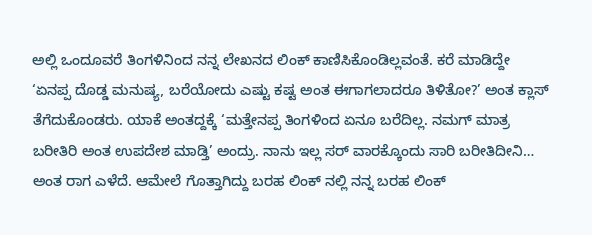ಅಲ್ಲಿ ಒಂದೂವರೆ ತಿಂಗಳಿನಿಂದ ನನ್ನ ಲೇಖನದ ಲಿಂಕ್ ಕಾಣಿಸಿಕೊಂಡಿಲ್ಲವಂತೆ. ಕರೆ ಮಾಡಿದ್ದೇ ‘ಏನಪ್ಪ ದೊಡ್ಡ ಮನುಷ್ಯ, ಬರೆಯೋದು ಎಷ್ಟು ಕಷ್ಟ ಅಂತ ಈಗಾಗಲಾದರೂ ತಿಳಿತೋ?’ ಅಂತ ಕ್ಲಾಸ್ ತೆಗೆದುಕೊಂಡರು. ಯಾಕೆ ಅಂತದ್ದಕ್ಕೆ ‘ಮತ್ತೇನಪ್ಪ ತಿಂಗಳಿಂದ ಏನೂ ಬರೆದಿಲ್ಲ. ನಮಗ್ ಮಾತ್ರ ಬರೀತಿರಿ ಅಂತ ಉಪದೇಶ ಮಾಡ್ತಿ’ ಅಂದ್ರು. ನಾನು ಇಲ್ಲ ಸರ್ ವಾರಕ್ಕೊಂದು ಸಾರಿ ಬರೀತಿದೀನಿ… ಅಂತ ರಾಗ ಎಳೆದೆ. ಆಮೇಲೆ ಗೊತ್ತಾಗಿದ್ದು ಬರಹ ಲಿಂಕ್ ನಲ್ಲಿ ನನ್ನ ಬರಹ ಲಿಂಕ್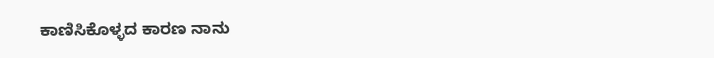ಕಾಣಿಸಿಕೊಳ್ಳದ ಕಾರಣ ನಾನು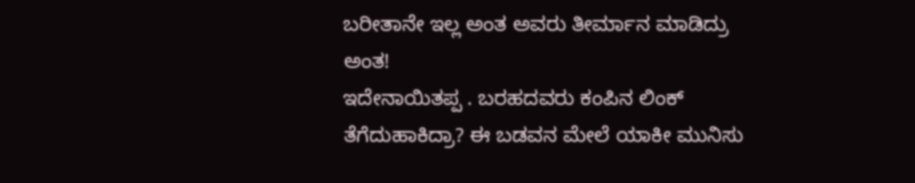ಬರೀತಾನೇ ಇಲ್ಲ ಅಂತ ಅವರು ತೀರ್ಮಾನ ಮಾಡಿದ್ರು ಅಂತ!
ಇದೇನಾಯಿತಪ್ಪ . ಬರಹದವರು ಕಂಪಿನ ಲಿಂಕ್ ತೆಗೆದುಹಾಕಿದ್ರಾ? ಈ ಬಡವನ ಮೇಲೆ ಯಾಕೀ ಮುನಿಸು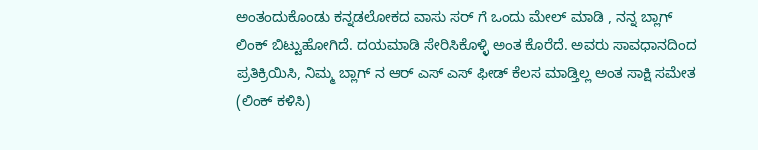ಅಂತಂದುಕೊಂಡು ಕನ್ನಡಲೋಕದ ವಾಸು ಸರ್ ಗೆ ಒಂದು ಮೇಲ್ ಮಾಡಿ , ನನ್ನ ಬ್ಲಾಗ್ ಲಿಂಕ್ ಬಿಟ್ಟುಹೋಗಿದೆ. ದಯಮಾಡಿ ಸೇರಿಸಿಕೊಳ್ಳಿ ಅಂತ ಕೊರೆದೆ. ಅವರು ಸಾವಧಾನದಿಂದ ಪ್ರತಿಕ್ರಿಯಿಸಿ, ನಿಮ್ಮ ಬ್ಲಾಗ್ ನ ಆರ್ ಎಸ್ ಎಸ್ ಫೀಡ್ ಕೆಲಸ ಮಾಡ್ತಿಲ್ಲ ಅಂತ ಸಾಕ್ಷಿ ಸಮೇತ (ಲಿಂಕ್ ಕಳಿಸಿ)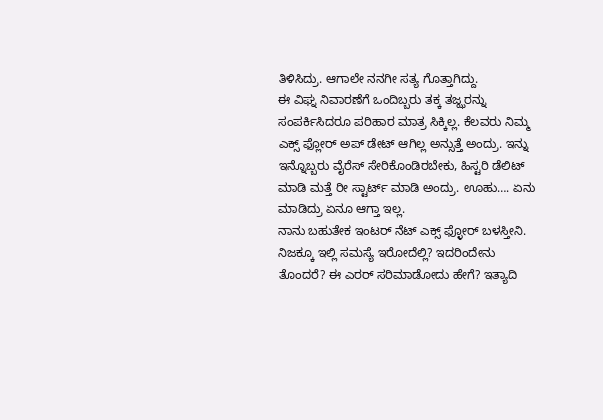ತಿಳಿಸಿದ್ರು. ಆಗಾಲೇ ನನಗೀ ಸತ್ಯ ಗೊತ್ತಾಗಿದ್ದು.
ಈ ವಿಘ್ನ ನಿವಾರಣೆಗೆ ಒಂದಿಬ್ಬರು ತಕ್ಕ ತಜ್ಝರನ್ನು ಸಂಪರ್ಕಿಸಿದರೂ ಪರಿಹಾರ ಮಾತ್ರ ಸಿಕ್ಕಿಲ್ಲ. ಕೆಲವರು ನಿಮ್ಮ ಎಕ್ಸ್ ಫ್ಲೋರ್ ಅಪ್ ಡೇಟ್ ಆಗಿಲ್ಲ ಅನ್ಸುತ್ತೆ ಅಂದ್ರು. ಇನ್ನು ಇನ್ನೊಬ್ಬರು ವೈರೆಸ್ ಸೇರಿಕೊಂಡಿರಬೇಕು, ಹಿಸ್ಟರಿ ಡೆಲಿಟ್ ಮಾಡಿ ಮತ್ತೆ ರೀ ಸ್ಟಾರ್ಟ್ ಮಾಡಿ ಅಂದ್ರು. ಊಹು…. ಏನು ಮಾಡಿದ್ರು ಏನೂ ಆಗ್ತಾ ಇಲ್ಲ.
ನಾನು ಬಹುತೇಕ ಇಂಟರ್ ನೆಟ್ ಎಕ್ಸ್ ಫ್ಳೋರ್ ಬಳಸ್ತೀನಿ. ನಿಜಕ್ಕೂ ಇಲ್ಲಿ ಸಮಸ್ಯೆ ಇರೋದೆಲ್ಲಿ? ಇದರಿಂದೇನು ತೊಂದರೆ? ಈ ಎರರ್ ಸರಿಮಾಡೋದು ಹೇಗೆ? ಇತ್ಯಾದಿ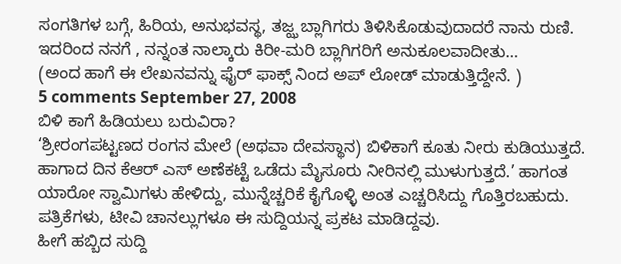ಸಂಗತಿಗಳ ಬಗ್ಗೆ, ಹಿರಿಯ, ಅನುಭವಸ್ಥ, ತಜ್ಝ ಬ್ಲಾಗಿಗರು ತಿಳಿಸಿಕೊಡುವುದಾದರೆ ನಾನು ರುಣಿ. ಇದರಿಂದ ನನಗೆ , ನನ್ನಂತ ನಾಲ್ಕಾರು ಕಿರೀ-ಮರಿ ಬ್ಲಾಗಿಗರಿಗೆ ಅನುಕೂಲವಾದೀತು…
(ಅಂದ ಹಾಗೆ ಈ ಲೇಖನವನ್ನು ಫೈರ್ ಫಾಕ್ಸ್ ನಿಂದ ಅಪ್ ಲೋಡ್ ಮಾಡುತ್ತಿದ್ದೇನೆ. )
5 comments September 27, 2008
ಬಿಳಿ ಕಾಗೆ ಹಿಡಿಯಲು ಬರುವಿರಾ?
‘ಶ್ರೀರಂಗಪಟ್ಟಣದ ರಂಗನ ಮೇಲೆ (ಅಥವಾ ದೇವಸ್ಥಾನ) ಬಿಳಿಕಾಗೆ ಕೂತು ನೀರು ಕುಡಿಯುತ್ತದೆ. ಹಾಗಾದ ದಿನ ಕೆಆರ್ ಎಸ್ ಅಣೆಕಟ್ಟೆ ಒಡೆದು ಮೈಸೂರು ನೀರಿನಲ್ಲಿ ಮುಳುಗುತ್ತದೆ.’ ಹಾಗಂತ ಯಾರೋ ಸ್ವಾಮಿಗಳು ಹೇಳಿದ್ದು, ಮುನ್ನೆಚ್ಚರಿಕೆ ಕೈಗೊಳ್ಳಿ ಅಂತ ಎಚ್ಚರಿಸಿದ್ದು ಗೊತ್ತಿರಬಹುದು. ಪತ್ರಿಕೆಗಳು, ಟೀವಿ ಚಾನಲ್ಲುಗಳೂ ಈ ಸುದ್ದಿಯನ್ನ ಪ್ರಕಟ ಮಾಡಿದ್ದವು.
ಹೀಗೆ ಹಬ್ಬಿದ ಸುದ್ದಿ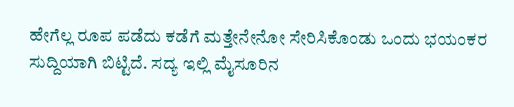ಹೇಗೆಲ್ಲ ರೂಪ ಪಡೆದು ಕಡೆಗೆ ಮತ್ತೇನೇನೋ ಸೇರಿಸಿಕೊಂಡು ಒಂದು ಭಯಂಕರ ಸುದ್ದಿಯಾಗಿ ಬಿಟ್ಟಿದೆ. ಸದ್ಯ ಇಲ್ಲಿ ಮೈಸೂರಿನ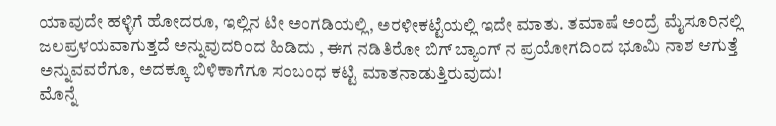ಯಾವುದೇ ಹಳ್ಳಿಗೆ ಹೋದರೂ, ಇಲ್ಲಿನ ಟೀ ಅಂಗಡಿಯಲ್ಲಿ, ಅರಳೀಕಟ್ಟೆಯಲ್ಲಿ ಇದೇ ಮಾತು. ತಮಾಷೆ ಅಂದ್ರೆ ಮೈಸೂರಿನಲ್ಲಿ ಜಲಪ್ರಳಯವಾಗುತ್ತದೆ ಅನ್ನುವುದರಿಂದ ಹಿಡಿದು , ಈಗ ನಡಿತಿರೋ ಬಿಗ್ ಬ್ಯಾಂಗ್ ನ ಪ್ರಯೋಗದಿಂದ ಭೂಮಿ ನಾಶ ಆಗುತ್ತೆ ಅನ್ನುವವರೆಗೂ, ಅದಕ್ಕೂ ಬಿಳಿಕಾಗೆಗೂ ಸಂಬಂಧ ಕಟ್ಟಿ ಮಾತನಾಡುತ್ತಿರುವುದು!
ಮೊನ್ನೆ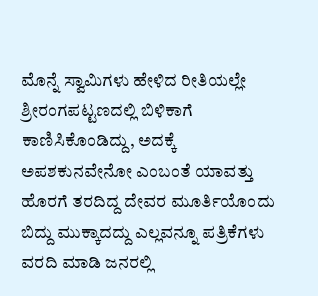ಮೊನ್ನೆ ಸ್ವಾಮಿಗಳು ಹೇಳಿದ ರೀತಿಯಲ್ಲೇ ಶ್ರೀರಂಗಪಟ್ಟಣದಲ್ಲಿ ಬಿಳಿಕಾಗೆ ಕಾಣಿಸಿಕೊಂಡಿದ್ದು, ಅದಕ್ಕೆ ಅಪಶಕುನವೇನೋ ಎಂಬಂತೆ ಯಾವತ್ತು ಹೊರಗೆ ತರದಿದ್ದ ದೇವರ ಮೂರ್ತಿಯೊಂದು ಬಿದ್ದು ಮುಕ್ಕಾದದ್ದು ಎಲ್ಲವನ್ನೂ ಪತ್ರಿಕೆಗಳು ವರದಿ ಮಾಡಿ ಜನರಲ್ಲಿ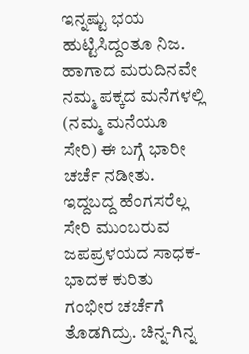ಇನ್ನಷ್ಟು ಭಯ ಹುಟ್ಟಿಸಿದ್ದಂತೂ ನಿಜ. ಹಾಗಾದ ಮರುದಿನವೇ ನಮ್ಮ ಪಕ್ಕದ ಮನೆಗಳಲ್ಲಿ (ನಮ್ಮ ಮನೆಯೂ ಸೇರಿ) ಈ ಬಗ್ಗೆ ಭಾರೀ ಚರ್ಚೆ ನಡೀತು. ಇದ್ದಬದ್ದ ಹೆಂಗಸರೆಲ್ಲ ಸೇರಿ ಮುಂಬರುವ ಜಪಪ್ರಳಯದ ಸಾಧಕ- ಭಾದಕ ಕುರಿತು ಗಂಭೀರ ಚರ್ಚೆಗೆ ತೊಡಗಿದ್ರು. ಚಿನ್ನ-ಗಿನ್ನ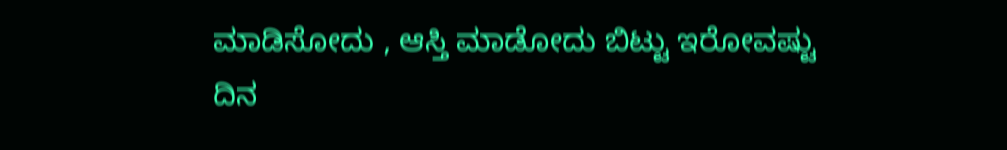ಮಾಡಿಸೋದು , ಆಸ್ತಿ ಮಾಡೋದು ಬಿಟ್ಟು ಇರೋವಷ್ಟು ದಿನ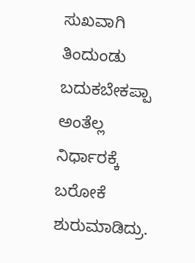ಸುಖವಾಗಿ ತಿಂದುಂಡು ಬದುಕಬೇಕಪ್ಪಾ ಅಂತೆಲ್ಲ ನಿರ್ಧಾರಕ್ಕೆ ಬರೋಕೆ ಶುರುಮಾಡಿದ್ರು.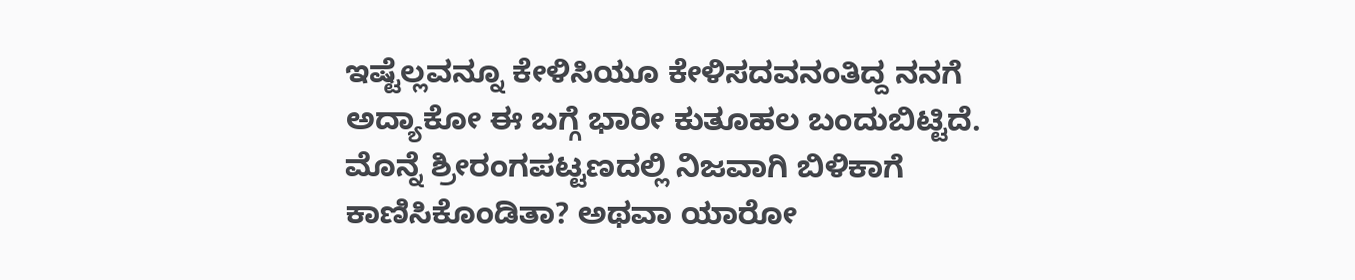ಇಷ್ಟೆಲ್ಲವನ್ನೂ ಕೇಳಿಸಿಯೂ ಕೇಳಿಸದವನಂತಿದ್ದ ನನಗೆ ಅದ್ಯಾಕೋ ಈ ಬಗ್ಗೆ ಭಾರೀ ಕುತೂಹಲ ಬಂದುಬಿಟ್ಟಿದೆ. ಮೊನ್ನೆ ಶ್ರೀರಂಗಪಟ್ಟಣದಲ್ಲಿ ನಿಜವಾಗಿ ಬಿಳಿಕಾಗೆ ಕಾಣಿಸಿಕೊಂಡಿತಾ? ಅಥವಾ ಯಾರೋ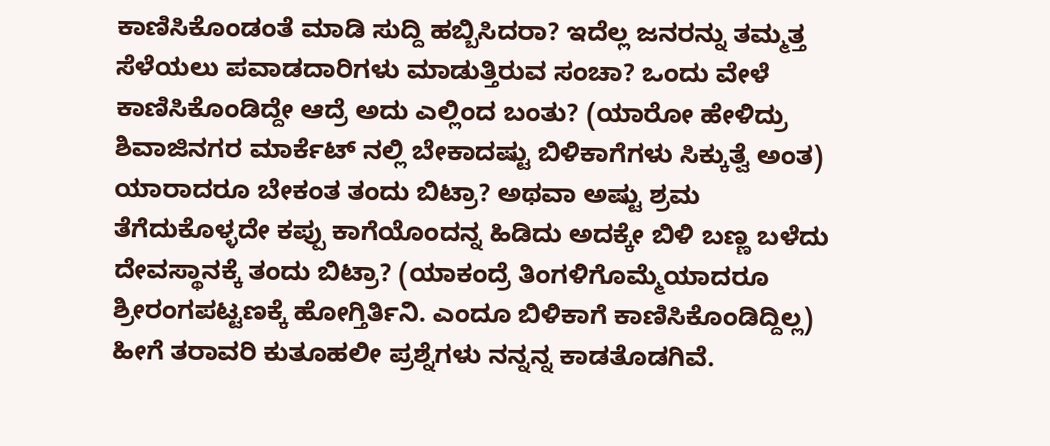ಕಾಣಿಸಿಕೊಂಡಂತೆ ಮಾಡಿ ಸುದ್ದಿ ಹಬ್ಬಿಸಿದರಾ? ಇದೆಲ್ಲ ಜನರನ್ನು ತಮ್ಮತ್ತ ಸೆಳೆಯಲು ಪವಾಡದಾರಿಗಳು ಮಾಡುತ್ತಿರುವ ಸಂಚಾ? ಒಂದು ವೇಳೆ ಕಾಣಿಸಿಕೊಂಡಿದ್ದೇ ಆದ್ರೆ ಅದು ಎಲ್ಲಿಂದ ಬಂತು? (ಯಾರೋ ಹೇಳಿದ್ರು ಶಿವಾಜಿನಗರ ಮಾರ್ಕೆಟ್ ನಲ್ಲಿ ಬೇಕಾದಷ್ಟು ಬಿಳಿಕಾಗೆಗಳು ಸಿಕ್ಕುತ್ವೆ ಅಂತ) ಯಾರಾದರೂ ಬೇಕಂತ ತಂದು ಬಿಟ್ರಾ? ಅಥವಾ ಅಷ್ಟು ಶ್ರಮ ತೆಗೆದುಕೊಳ್ಳದೇ ಕಪ್ಪು ಕಾಗೆಯೊಂದನ್ನ ಹಿಡಿದು ಅದಕ್ಕೇ ಬಿಳಿ ಬಣ್ಣ ಬಳೆದು ದೇವಸ್ಥಾನಕ್ಕೆ ತಂದು ಬಿಟ್ರಾ? (ಯಾಕಂದ್ರೆ ತಿಂಗಳಿಗೊಮ್ಮೆಯಾದರೂ ಶ್ರೀರಂಗಪಟ್ಟಣಕ್ಕೆ ಹೋಗ್ತಿರ್ತಿನಿ. ಎಂದೂ ಬಿಳಿಕಾಗೆ ಕಾಣಿಸಿಕೊಂಡಿದ್ದಿಲ್ಲ) ಹೀಗೆ ತರಾವರಿ ಕುತೂಹಲೀ ಪ್ರಶ್ನೆಗಳು ನನ್ನನ್ನ ಕಾಡತೊಡಗಿವೆ.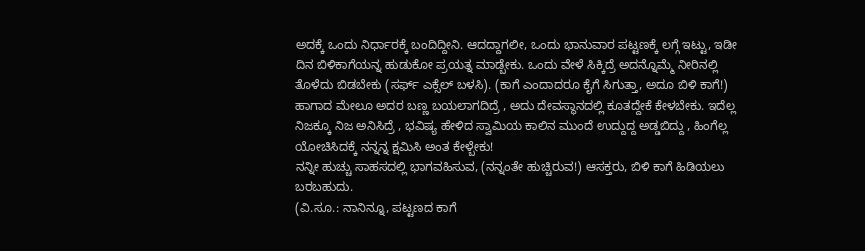ಅದಕ್ಕೆ ಒಂದು ನಿರ್ಧಾರಕ್ಕೆ ಬಂದಿದ್ದೀನಿ. ಆದದ್ದಾಗಲೀ, ಒಂದು ಭಾನುವಾರ ಪಟ್ಟಣಕ್ಕೆ ಲಗ್ಗೆ ಇಟ್ಟು, ಇಡೀ ದಿನ ಬಿಳಿಕಾಗೆಯನ್ನ ಹುಡುಕೋ ಪ್ರಯತ್ನ ಮಾಡ್ಬೇಕು. ಒಂದು ವೇಳೆ ಸಿಕ್ಕಿದ್ರೆ ಅದನ್ನೊಮ್ಮೆ ನೀರಿನಲ್ಲಿ ತೊಳೆದು ಬಿಡಬೇಕು (ಸರ್ಫ್ ಎಕ್ಸೆಲ್ ಬಳಸಿ). (ಕಾಗೆ ಎಂದಾದರೂ ಕೈಗೆ ಸಿಗುತ್ತಾ, ಅದೂ ಬಿಳಿ ಕಾಗೆ!) ಹಾಗಾದ ಮೇಲೂ ಅದರ ಬಣ್ಣ ಬಯಲಾಗದಿದ್ರೆ , ಅದು ದೇವಸ್ಥಾನದಲ್ಲಿ ಕೂತದ್ದೇಕೆ ಕೇಳಬೇಕು. ಇದೆಲ್ಲ ನಿಜಕ್ಕೂ ನಿಜ ಅನಿಸಿದ್ರೆ , ಭವಿಷ್ಯ ಹೇಳಿದ ಸ್ವಾಮಿಯ ಕಾಲಿನ ಮುಂದೆ ಉದ್ದುದ್ದ ಅಡ್ಡಬಿದ್ದು , ಹಿಂಗೆಲ್ಲ ಯೋಚಿಸಿದಕ್ಕೆ ನನ್ನನ್ನ ಕ್ಷಮಿಸಿ ಅಂತ ಕೇಳ್ಬೇಕು!
ನನ್ನೀ ಹುಚ್ಚು ಸಾಹಸದಲ್ಲಿ ಭಾಗವಹಿಸುವ, (ನನ್ನಂತೇ ಹುಚ್ಚಿರುವ!) ಆಸಕ್ತರು, ಬಿಳಿ ಕಾಗೆ ಹಿಡಿಯಲು ಬರಬಹುದು.
(ವಿ.ಸೂ.: ನಾನಿನ್ನೂ, ಪಟ್ಟಣದ ಕಾಗೆ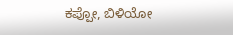ಕಪ್ಪೋ, ಬಿಳಿಯೋ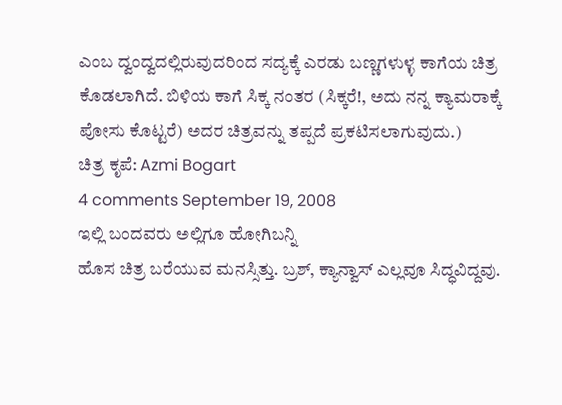ಎಂಬ ದ್ವಂದ್ವದಲ್ಲಿರುವುದರಿಂದ ಸದ್ಯಕ್ಕೆ ಎರಡು ಬಣ್ಣಗಳುಳ್ಳ ಕಾಗೆಯ ಚಿತ್ರ ಕೊಡಲಾಗಿದೆ. ಬಿಳಿಯ ಕಾಗೆ ಸಿಕ್ಕ ನಂತರ (ಸಿಕ್ಕರೆ!, ಅದು ನನ್ನ ಕ್ಯಾಮರಾಕ್ಕೆ ಪೋಸು ಕೊಟ್ಟರೆ) ಅದರ ಚಿತ್ರವನ್ನು ತಪ್ಪದೆ ಪ್ರಕಟಿಸಲಾಗುವುದು.)
ಚಿತ್ರ ಕೃಪೆ: Azmi Bogart
4 comments September 19, 2008
ಇಲ್ಲಿ ಬಂದವರು ಅಲ್ಲಿಗೂ ಹೋಗಿಬನ್ನಿ
ಹೊಸ ಚಿತ್ರ ಬರೆಯುವ ಮನಸ್ಸಿತ್ತು. ಬ್ರಶ್, ಕ್ಯಾನ್ವಾಸ್ ಎಲ್ಲವೂ ಸಿದ್ಧವಿದ್ದವು.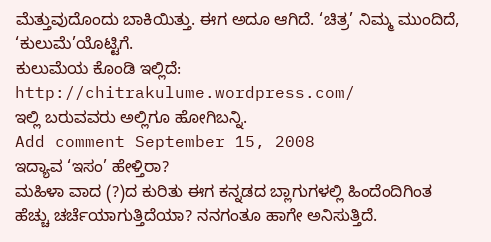ಮೆತ್ತುವುದೊಂದು ಬಾಕಿಯಿತ್ತು. ಈಗ ಅದೂ ಆಗಿದೆ. ‘ಚಿತ್ರ’ ನಿಮ್ಮ ಮುಂದಿದೆ, ‘ಕುಲುಮೆ’ಯೊಟ್ಟಿಗೆ.
ಕುಲುಮೆಯ ಕೊಂಡಿ ಇಲ್ಲಿದೆ: http://chitrakulume.wordpress.com/
ಇಲ್ಲಿ ಬರುವವರು ಅಲ್ಲಿಗೂ ಹೋಗಿಬನ್ನಿ.
Add comment September 15, 2008
ಇದ್ಯಾವ ‘ಇಸಂ’ ಹೇಳ್ತಿರಾ?
ಮಹಿಳಾ ವಾದ (?)ದ ಕುರಿತು ಈಗ ಕನ್ನಡದ ಬ್ಲಾಗುಗಳಲ್ಲಿ ಹಿಂದೆಂದಿಗಿಂತ ಹೆಚ್ಚು ಚರ್ಚೆಯಾಗುತ್ತಿದೆಯಾ? ನನಗಂತೂ ಹಾಗೇ ಅನಿಸುತ್ತಿದೆ.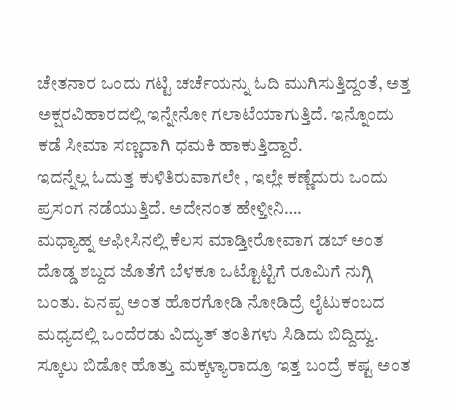ಚೇತನಾರ ಒಂದು ಗಟ್ಟಿ ಚರ್ಚೆಯನ್ನು ಓದಿ ಮುಗಿಸುತ್ತಿದ್ದಂತೆ, ಅತ್ತ ಅಕ್ಷರವಿಹಾರದಲ್ಲಿ ಇನ್ನೇನೋ ಗಲಾಟೆಯಾಗುತ್ತಿದೆ. ಇನ್ನೊಂದು ಕಡೆ ಸೀಮಾ ಸಣ್ಣದಾಗಿ ಧಮಕಿ ಹಾಕುತ್ತಿದ್ದಾರೆ.
ಇದನ್ನೆಲ್ಲ ಓದುತ್ತ ಕುಳಿತಿರುವಾಗಲೇ , ಇಲ್ಲೇ ಕಣ್ಣೆದುರು ಒಂದು ಪ್ರಸಂಗ ನಡೆಯುತ್ತಿದೆ. ಅದೇನಂತ ಹೇಳ್ತೀನಿ….
ಮಧ್ಯಾಹ್ನ ಆಫೀಸಿನಲ್ಲಿ ಕೆಲಸ ಮಾಡ್ತೀರೋವಾಗ ಡಬ್ ಅಂತ ದೊಡ್ಡ ಶಬ್ದದ ಜೊತೆಗೆ ಬೆಳಕೂ ಒಟ್ಟೊಟ್ಟಿಗೆ ರೂಮಿಗೆ ನುಗ್ಗಿ ಬಂತು. ಏನಪ್ಪ ಅಂತ ಹೊರಗೋಡಿ ನೋಡಿದ್ರೆ ಲೈಟುಕಂಬದ ಮಧ್ಯದಲ್ಲಿ ಒಂದೆರಡು ವಿದ್ಯುತ್ ತಂತಿಗಳು ಸಿಡಿದು ಬಿದ್ದಿದ್ವು. ಸ್ಕೂಲು ಬಿಡೋ ಹೊತ್ತು ಮಕ್ಕಳ್ಯಾರಾದ್ರೂ ಇತ್ತ ಬಂದ್ರೆ ಕಷ್ಟ ಅಂತ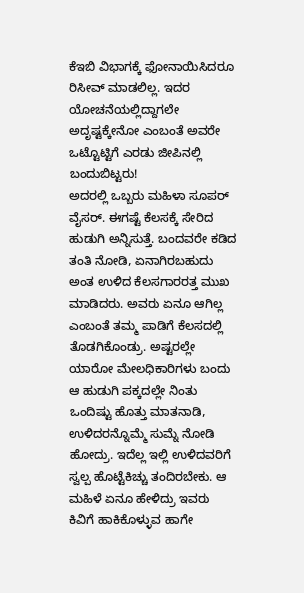ಕೆಇಬಿ ವಿಭಾಗಕ್ಕೆ ಫೋನಾಯಿಸಿದರೂ ರಿಸೀವ್ ಮಾಡಲಿಲ್ಲ. ಇದರ ಯೋಚನೆಯಲ್ಲಿದ್ದಾಗಲೇ ಅದೃಷ್ಟಕ್ಕೇನೋ ಎಂಬಂತೆ ಅವರೇ ಒಟ್ಟೊಟ್ಟಿಗೆ ಎರಡು ಜೀಪಿನಲ್ಲಿ ಬಂದುಬಿಟ್ಟರು!
ಅದರಲ್ಲಿ ಒಬ್ಬರು ಮಹಿಳಾ ಸೂಪರ್ ವೈಸರ್. ಈಗಷ್ಟೆ ಕೆಲಸಕ್ಕೆ ಸೇರಿದ ಹುಡುಗಿ ಅನ್ನಿಸುತ್ತೆ. ಬಂದವರೇ ಕಡಿದ ತಂತಿ ನೋಡಿ, ಏನಾಗಿರಬಹುದು ಅಂತ ಉಳಿದ ಕೆಲಸಗಾರರತ್ತ ಮುಖ ಮಾಡಿದರು. ಅವರು ಏನೂ ಆಗಿಲ್ಲ ಎಂಬಂತೆ ತಮ್ಮ ಪಾಡಿಗೆ ಕೆಲಸದಲ್ಲಿ ತೊಡಗಿಕೊಂಡ್ರು. ಅಷ್ಟರಲ್ಲೇ ಯಾರೋ ಮೇಲಧಿಕಾರಿಗಳು ಬಂದು ಆ ಹುಡುಗಿ ಪಕ್ಕದಲ್ಲೇ ನಿಂತು ಒಂದಿಷ್ಟು ಹೊತ್ತು ಮಾತನಾಡಿ, ಉಳಿದರನ್ನೊಮ್ಮೆ ಸುಮ್ನೆ ನೋಡಿ ಹೋದ್ರು. ಇದೆಲ್ಲ ಇಲ್ಲಿ ಉಳಿದವರಿಗೆ ಸ್ವಲ್ಪ ಹೊಟ್ಟೆಕಿಚ್ಚು ತಂದಿರಬೇಕು. ಆ ಮಹಿಳೆ ಏನೂ ಹೇಳಿದ್ರು ಇವರು ಕಿವಿಗೆ ಹಾಕಿಕೊಳ್ಳುವ ಹಾಗೇ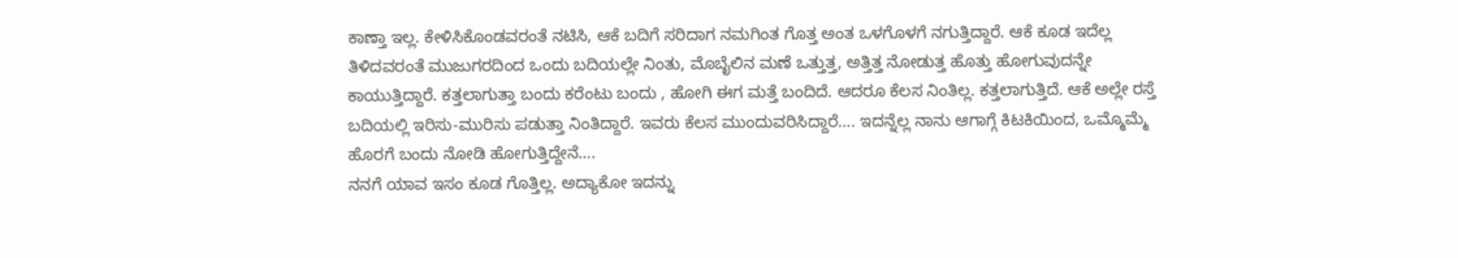ಕಾಣ್ತಾ ಇಲ್ಲ. ಕೇಳಿಸಿಕೊಂಡವರಂತೆ ನಟಿಸಿ, ಆಕೆ ಬದಿಗೆ ಸರಿದಾಗ ನಮಗಿಂತ ಗೊತ್ತ ಅಂತ ಒಳಗೊಳಗೆ ನಗುತ್ತಿದ್ದಾರೆ. ಆಕೆ ಕೂಡ ಇದೆಲ್ಲ ತಿಳಿದವರಂತೆ ಮುಜುಗರದಿಂದ ಒಂದು ಬದಿಯಲ್ಲೇ ನಿಂತು, ಮೊಬೈಲಿನ ಮಣೆ ಒತ್ತುತ್ತ, ಅತ್ತಿತ್ತ ನೋಡುತ್ತ ಹೊತ್ತು ಹೋಗುವುದನ್ನೇ ಕಾಯುತ್ತಿದ್ದಾರೆ. ಕತ್ತಲಾಗುತ್ತಾ ಬಂದು ಕರೆಂಟು ಬಂದು , ಹೋಗಿ ಈಗ ಮತ್ತೆ ಬಂದಿದೆ. ಆದರೂ ಕೆಲಸ ನಿಂತಿಲ್ಲ. ಕತ್ತಲಾಗುತ್ತಿದೆ. ಆಕೆ ಅಲ್ಲೇ ರಸ್ತೆ ಬದಿಯಲ್ಲಿ ಇರಿಸು-ಮುರಿಸು ಪಡುತ್ತಾ ನಿಂತಿದ್ದಾರೆ. ಇವರು ಕೆಲಸ ಮುಂದುವರಿಸಿದ್ದಾರೆ…. ಇದನ್ನೆಲ್ಲ ನಾನು ಆಗಾಗ್ಗೆ ಕಿಟಕಿಯಿಂದ, ಒಮ್ಮೊಮ್ಮೆ ಹೊರಗೆ ಬಂದು ನೋಡಿ ಹೋಗುತ್ತಿದ್ದೇನೆ….
ನನಗೆ ಯಾವ ಇಸಂ ಕೂಡ ಗೊತ್ತಿಲ್ಲ. ಅದ್ಯಾಕೋ ಇದನ್ನು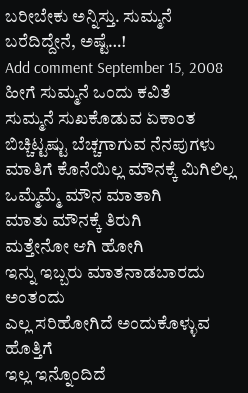ಬರೀಬೇಕು ಅನ್ನಿಸ್ತು. ಸುಮ್ಮನೆ ಬರೆದಿದ್ದೇನೆ, ಅಷ್ಟೆ…!
Add comment September 15, 2008
ಹೀಗೆ ಸುಮ್ಮನೆ ಒಂದು ಕವಿತೆ
ಸುಮ್ಮನೆ ಸುಖಕೊಡುವ ಏಕಾಂತ
ಬಿಚ್ಚಿಟ್ಟಷ್ಟು ಬೆಚ್ಚಗಾಗುವ ನೆನಪುಗಳು
ಮಾತಿಗೆ ಕೊನೆಯಿಲ್ಲ ಮೌನಕ್ಕೆ ಮಿಗಿಲಿಲ್ಲ
ಒಮ್ಮೆಮ್ಮೆ ಮೌನ ಮಾತಾಗಿ
ಮಾತು ಮೌನಕ್ಕೆ ತಿರುಗಿ
ಮತ್ತೇನೋ ಆಗಿ ಹೋಗಿ
ಇನ್ನು ಇಬ್ಬರು ಮಾತನಾಡಬಾರದು ಅಂತಂದು
ಎಲ್ಲ ಸರಿಹೋಗಿದೆ ಅಂದುಕೊಳ್ಳುವ ಹೊತ್ತಿಗೆ
ಇಲ್ಲ ಇನ್ನೊಂದಿದೆ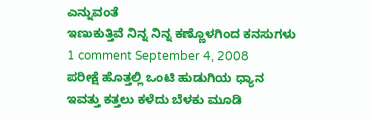ಎನ್ನುವಂತೆ
ಇಣುಕುತ್ತಿವೆ ನಿನ್ನ ನಿನ್ನ ಕಣ್ಣೊಳಗಿಂದ ಕನಸುಗಳು
1 comment September 4, 2008
ಪರೀಕ್ಷೆ ಹೊತ್ತಲ್ಲಿ ಒಂಟಿ ಹುಡುಗಿಯ ಧ್ಯಾನ
ಇವತ್ತು ಕತ್ತಲು ಕಳೆದು ಬೆಳಕು ಮೂಡಿ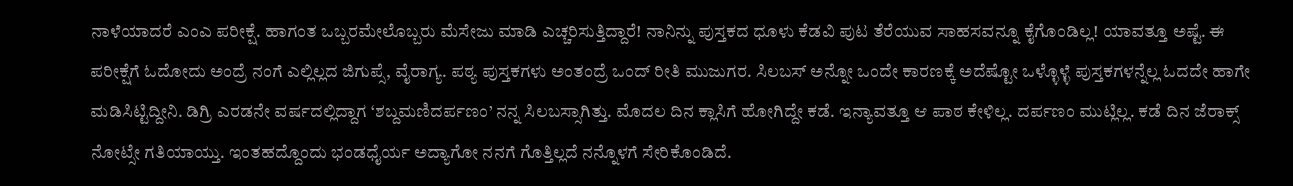ನಾಳೆಯಾದರೆ ಎಂಎ ಪರೀಕ್ಷೆ. ಹಾಗಂತ ಒಬ್ಬರಮೇಲೊಬ್ಬರು ಮೆಸೇಜು ಮಾಡಿ ಎಚ್ಚರಿಸುತ್ತಿದ್ದಾರೆ! ನಾನಿನ್ನು ಪುಸ್ತಕದ ಧೂಳು ಕೆಡವಿ ಪುಟ ತೆರೆಯುವ ಸಾಹಸವನ್ನೂ ಕೈಗೊಂಡಿಲ್ಲ! ಯಾವತ್ತೂ ಅಷ್ಟೆ. ಈ ಪರೀಕ್ಷೆಗೆ ಓದೋದು ಅಂದ್ರೆ ನಂಗೆ ಎಲ್ಲಿಲ್ಲದ ಜಿಗುಪ್ಸೆ, ವೈರಾಗ್ಯ. ಪಠ್ಯ ಪುಸ್ತಕಗಳು ಅಂತಂದ್ರೆ ಒಂದ್ ರೀತಿ ಮುಜುಗರ. ಸಿಲಬಸ್ ಅನ್ನೋ ಒಂದೇ ಕಾರಣಕ್ಕೆ ಅದೆಷ್ಟೋ ಒಳ್ಳೊಳ್ಳೆ ಪುಸ್ತಕಗಳನ್ನೆಲ್ಲ ಓದದೇ ಹಾಗೇ ಮಡಿಸಿಟ್ಟಿದ್ದೀನಿ. ಡಿಗ್ರಿ ಎರಡನೇ ವರ್ಷದಲ್ಲಿದ್ದಾಗ ‘ಶಬ್ದಮಣಿದರ್ಪಣಂ’ ನನ್ನ ಸಿಲಬಸ್ಸಾಗಿತ್ತು. ಮೊದಲ ದಿನ ಕ್ಲಾಸಿಗೆ ಹೋಗಿದ್ದೇ ಕಡೆ. ಇನ್ಯಾವತ್ತೂ ಆ ಪಾಠ ಕೇಳಿಲ್ಲ. ದರ್ಪಣಂ ಮುಟ್ಲಿಲ್ಲ. ಕಡೆ ದಿನ ಜೆರಾಕ್ಸ್ ನೋಟ್ಸೇ ಗತಿಯಾಯ್ತು. ಇಂತಹದ್ದೊಂದು ಭಂಡಧೈರ್ಯ ಅದ್ಯಾಗೋ ನನಗೆ ಗೊತ್ತಿಲ್ಲದೆ ನನ್ನೊಳಗೆ ಸೇರಿಕೊಂಡಿದೆ.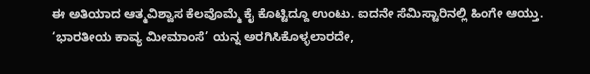ಈ ಅತಿಯಾದ ಆತ್ಮವಿಶ್ವಾಸ ಕೆಲವೊಮ್ಮೆ ಕೈ ಕೊಟ್ಟಿದ್ದೂ ಉಂಟು. ಐದನೇ ಸೆಮಿಸ್ಟಾರಿನಲ್ಲಿ ಹಿಂಗೇ ಆಯ್ತು. ‘ಭಾರತೀಯ ಕಾವ್ಯ ಮೀಮಾಂಸೆ’ ಯನ್ನ ಅರಗಿಸಿಕೊಳ್ಳಲಾರದೇ,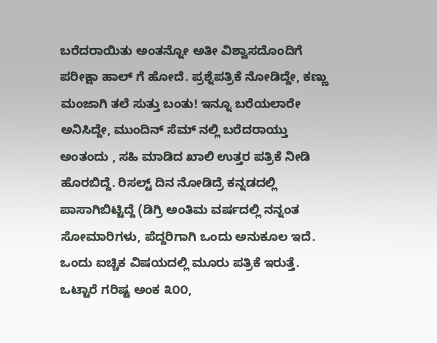ಬರೆದರಾಯಿತು ಅಂತನ್ನೋ ಅತೀ ವಿಶ್ವಾಸದೊಂದಿಗೆ ಪರೀಕ್ಷಾ ಹಾಲ್ ಗೆ ಹೋದೆ. ಪ್ರಶ್ನೆಪತ್ರಿಕೆ ನೋಡಿದ್ದೇ, ಕಣ್ಣು ಮಂಜಾಗಿ ತಲೆ ಸುತ್ತು ಬಂತು! ಇನ್ನೂ ಬರೆಯಲಾರೇ ಅನಿಸಿದ್ದೇ, ಮುಂದಿನ್ ಸೆಮ್ ನಲ್ಲಿ ಬರೆದರಾಯ್ತು ಅಂತಂದು , ಸಹಿ ಮಾಡಿದ ಖಾಲಿ ಉತ್ತರ ಪತ್ರಿಕೆ ನೀಡಿ ಹೊರಬಿದ್ದೆ. ರಿಸಲ್ಟ್ ದಿನ ನೋಡಿದ್ರೆ ಕನ್ನಡದಲ್ಲಿ ಪಾಸಾಗಿಬಿಟ್ಟಿದ್ದೆ (ಡಿಗ್ರಿ ಅಂತಿಮ ವರ್ಷದಲ್ಲಿ ನನ್ನಂತ ಸೋಮಾರಿಗಳು, ಪೆದ್ದರಿಗಾಗಿ ಒಂದು ಅನುಕೂಲ ಇದೆ. ಒಂದು ಐಚ್ಚಿಕ ವಿಷಯದಲ್ಲಿ ಮೂರು ಪತ್ರಿಕೆ ಇರುತ್ತೆ. ಒಟ್ಟಾರೆ ಗರಿಷ್ಟ ಅಂಕ ೩೦೦,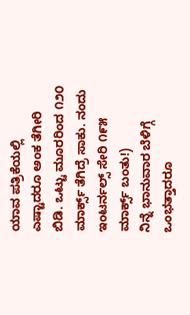ಯಾವ ಪತ್ರಿಕೆಯಲ್ಲಿ ಎಷ್ಟಾದರೂ ಅಂಕ ತೆಗೀರಿ ಬಿಡಿ. ಒಟ್ಟು ಮೂರರಿಂದ ೧೨೦ ಮಾರ್ಕ್ಸ್ ತೆಗಿದ್ರೆ ಸಾಕು. ನಂದು ಇಂಟರ್ನಲ್ಸ್ ಸೇರಿ ೧೯೫ ಮಾರ್ಕ್ಸ್ ಬಂತು!)
ನಿನ್ನೆ ಭಾನುವಾರ ಬೆಳಿಗ್ಗೆ ಒಂಭತ್ತಾದರೂ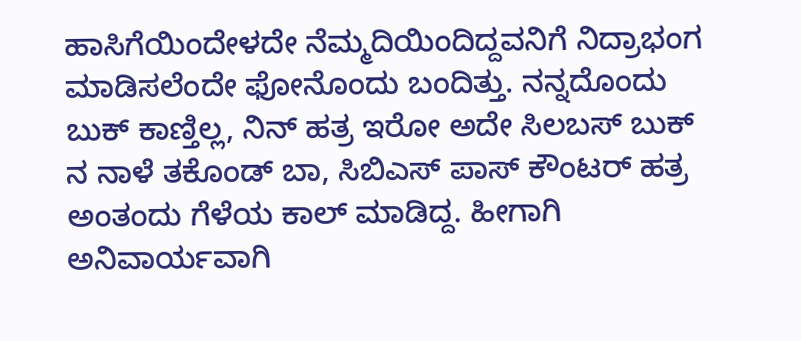ಹಾಸಿಗೆಯಿಂದೇಳದೇ ನೆಮ್ಮದಿಯಿಂದಿದ್ದವನಿಗೆ ನಿದ್ರಾಭಂಗ ಮಾಡಿಸಲೆಂದೇ ಫೋನೊಂದು ಬಂದಿತ್ತು. ನನ್ನದೊಂದು ಬುಕ್ ಕಾಣ್ತಿಲ್ಲ, ನಿನ್ ಹತ್ರ ಇರೋ ಅದೇ ಸಿಲಬಸ್ ಬುಕ್ ನ ನಾಳೆ ತಕೊಂಡ್ ಬಾ, ಸಿಬಿಎಸ್ ಪಾಸ್ ಕೌಂಟರ್ ಹತ್ರ ಅಂತಂದು ಗೆಳೆಯ ಕಾಲ್ ಮಾಡಿದ್ದ. ಹೀಗಾಗಿ ಅನಿವಾರ್ಯವಾಗಿ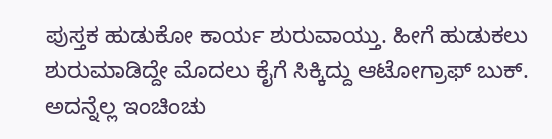ಪುಸ್ತಕ ಹುಡುಕೋ ಕಾರ್ಯ ಶುರುವಾಯ್ತು. ಹೀಗೆ ಹುಡುಕಲು ಶುರುಮಾಡಿದ್ದೇ ಮೊದಲು ಕೈಗೆ ಸಿಕ್ಕಿದ್ದು ಆಟೋಗ್ರಾಫ್ ಬುಕ್. ಅದನ್ನೆಲ್ಲ ಇಂಚಿಂಚು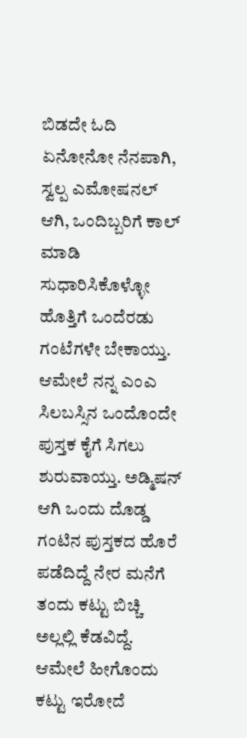ಬಿಡದೇ ಓದಿ ಏನೋನೋ ನೆನಪಾಗಿ, ಸ್ವಲ್ಪ ಎಮೋಷನಲ್ ಆಗಿ, ಒಂದಿಬ್ಬರಿಗೆ ಕಾಲ್ ಮಾಡಿ ಸುಧಾರಿಸಿಕೊಳ್ಳೋ ಹೊತ್ತಿಗೆ ಒಂದೆರಡು ಗಂಟೆಗಳೇ ಬೇಕಾಯ್ತು. ಆಮೇಲೆ ನನ್ನ ಎಂಎ ಸಿಲಬಸ್ಸಿನ ಒಂದೊಂದೇ ಪುಸ್ತಕ ಕೈಗೆ ಸಿಗಲು ಶುರುವಾಯ್ತು. ಅಡ್ಮಿಷನ್ ಆಗಿ ಒಂದು ದೊಡ್ಡ ಗಂಟಿನ ಪುಸ್ತಕದ ಹೊರೆ ಪಡೆದಿದ್ದೆ ನೇರ ಮನೆಗೆ ತಂದು ಕಟ್ಟು ಬಿಚ್ಚಿ ಅಲ್ಲಲ್ಲಿ ಕೆಡವಿದ್ದೆ. ಆಮೇಲೆ ಹೀಗೊಂದು ಕಟ್ಟು ಇರೋದೆ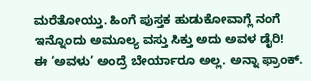ಮರೆತೋಯ್ತು. ಹಿಂಗೆ ಪುಸ್ತಕ ಹುಡುಕೋವಾಗ್ಲೆ ನಂಗೆ ಇನ್ನೊಂದು ಅಮೂಲ್ಯ ವಸ್ತು ಸಿಕ್ತು ಅದು ಅವಳ ಡೈರಿ!
ಈ ‘ಅವಳು’ ಅಂದ್ರೆ ಬೇರ್ಯಾರೂ ಅಲ್ಲ. ಅನ್ನಾ ಫ್ರಾಂಕ್.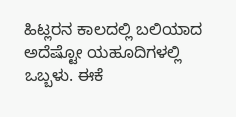ಹಿಟ್ಲರನ ಕಾಲದಲ್ಲಿ ಬಲಿಯಾದ ಅದೆಷ್ಟೋ ಯಹೂದಿಗಳಲ್ಲಿ ಒಬ್ಬಳು. ಈಕೆ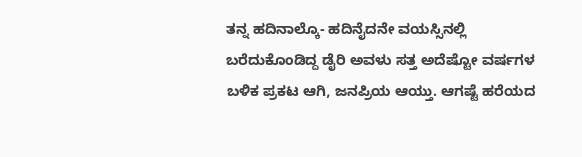ತನ್ನ ಹದಿನಾಲ್ಕೊ- ಹದಿನೈದನೇ ವಯಸ್ಸಿನಲ್ಲಿ ಬರೆದುಕೊಂಡಿದ್ದ ಡೈರಿ ಅವಳು ಸತ್ತ ಅದೆಷ್ಟೋ ವರ್ಷಗಳ ಬಳಿಕ ಪ್ರಕಟ ಆಗಿ, ಜನಪ್ರಿಯ ಆಯ್ತು. ಆಗಷ್ಟೆ ಹರೆಯದ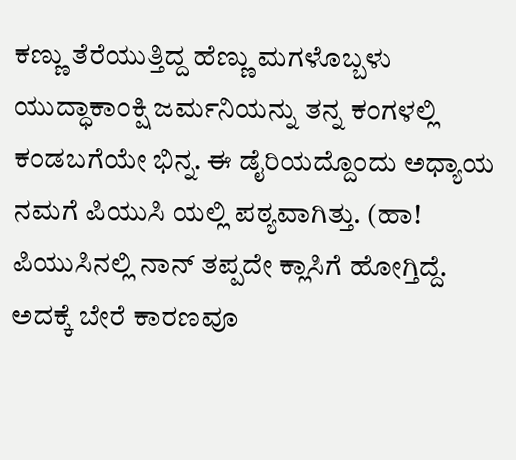ಕಣ್ಣು ತೆರೆಯುತ್ತಿದ್ದ ಹೆಣ್ಣು ಮಗಳೊಬ್ಬಳು ಯುದ್ಧಾಕಾಂಕ್ಷಿ ಜರ್ಮನಿಯನ್ನು ತನ್ನ ಕಂಗಳಲ್ಲಿ ಕಂಡಬಗೆಯೇ ಭಿನ್ನ. ಈ ಡೈರಿಯದ್ದೊಂದು ಅಧ್ಯಾಯ ನಮಗೆ ಪಿಯುಸಿ ಯಲ್ಲಿ ಪಠ್ಯವಾಗಿತ್ತು. (ಹಾ! ಪಿಯುಸಿನಲ್ಲಿ ನಾನ್ ತಪ್ಪದೇ ಕ್ಲಾಸಿಗೆ ಹೋಗ್ತಿದ್ದೆ. ಅದಕ್ಕೆ ಬೇರೆ ಕಾರಣವೂ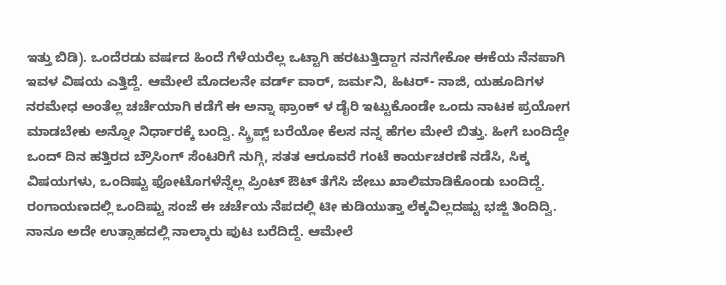ಇತ್ತು ಬಿಡಿ). ಒಂದೆರಡು ವರ್ಷದ ಹಿಂದೆ ಗೆಳೆಯರೆಲ್ಲ ಒಟ್ಟಾಗಿ ಹರಟುತ್ತಿದ್ದಾಗ ನನಗೇಕೋ ಈಕೆಯ ನೆನಪಾಗಿ ಇವಳ ವಿಷಯ ಎತ್ತಿದ್ದೆ. ಆಮೇಲೆ ಮೊದಲನೇ ವರ್ಡ್ ವಾರ್, ಜರ್ಮನಿ, ಹಿಟರ್- ನಾಜಿ, ಯಹೂದಿಗಳ ನರಮೇಧ ಅಂತೆಲ್ಲ ಚರ್ಚೆಯಾಗಿ ಕಡೆಗೆ ಈ ಅನ್ನಾ ಫ್ರಾಂಕ್ ಳ ಡೈರಿ ಇಟ್ಟುಕೊಂಡೇ ಒಂದು ನಾಟಕ ಪ್ರಯೋಗ ಮಾಡಬೇಕು ಅನ್ನೋ ನಿರ್ಧಾರಕ್ಕೆ ಬಂದ್ವಿ. ಸ್ಕ್ರಿಪ್ಟ್ ಬರೆಯೋ ಕೆಲಸ ನನ್ನ ಹೆಗಲ ಮೇಲೆ ಬಿತ್ತು. ಹೀಗೆ ಬಂದಿದ್ದೇ ಒಂದ್ ದಿನ ಹತ್ತಿರದ ಬ್ರೌಸಿಂಗ್ ಸೆಂಟರಿಗೆ ನುಗ್ಗಿ, ಸತತ ಆರೂವರೆ ಗಂಟೆ ಕಾರ್ಯಚರಣೆ ನಡೆಸಿ, ಸಿಕ್ಕ ವಿಷಯಗಳು, ಒಂದಿಷ್ಟು ಫೋಟೊಗಳೆನ್ನೆಲ್ಲ ಪ್ರಿಂಟ್ ಔಟ್ ತೆಗೆಸಿ ಜೇಬು ಖಾಲಿಮಾಡಿಕೊಂಡು ಬಂದಿದ್ದೆ. ರಂಗಾಯಣದಲ್ಲಿ ಒಂದಿಷ್ಟು ಸಂಜೆ ಈ ಚರ್ಚೆಯ ನೆಪದಲ್ಲಿ ಟೀ ಕುಡಿಯುತ್ತಾ ಲೆಕ್ಕವಿಲ್ಲದಷ್ಟು ಭಜ್ಜಿ ತಿಂದಿದ್ವಿ. ನಾನೂ ಅದೇ ಉತ್ಸಾಹದಲ್ಲಿ ನಾಲ್ಕಾರು ಪುಟ ಬರೆದಿದ್ದೆ. ಆಮೇಲೆ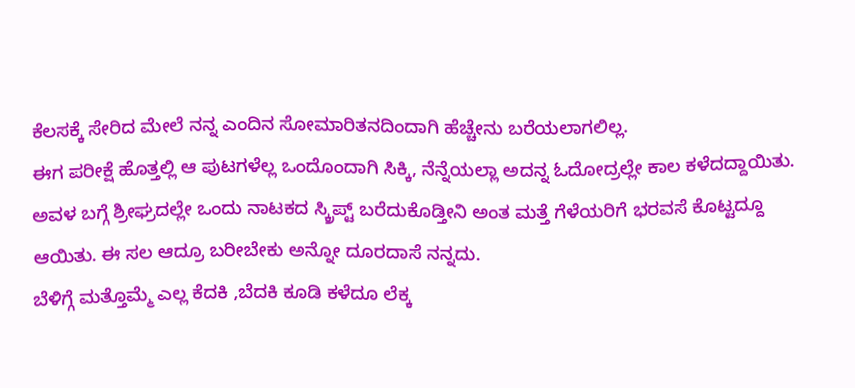ಕೆಲಸಕ್ಕೆ ಸೇರಿದ ಮೇಲೆ ನನ್ನ ಎಂದಿನ ಸೋಮಾರಿತನದಿಂದಾಗಿ ಹೆಚ್ಚೇನು ಬರೆಯಲಾಗಲಿಲ್ಲ.
ಈಗ ಪರೀಕ್ಷೆ ಹೊತ್ತಲ್ಲಿ ಆ ಪುಟಗಳೆಲ್ಲ ಒಂದೊಂದಾಗಿ ಸಿಕ್ಕಿ, ನೆನ್ನೆಯಲ್ಲಾ ಅದನ್ನ ಓದೋದ್ರಲ್ಲೇ ಕಾಲ ಕಳೆದದ್ದಾಯಿತು. ಅವಳ ಬಗ್ಗೆ ಶ್ರೀಘ್ರದಲ್ಲೇ ಒಂದು ನಾಟಕದ ಸ್ಕ್ರಿಪ್ಟ್ ಬರೆದುಕೊಡ್ತೀನಿ ಅಂತ ಮತ್ತೆ ಗೆಳೆಯರಿಗೆ ಭರವಸೆ ಕೊಟ್ಟದ್ದೂ ಆಯಿತು. ಈ ಸಲ ಆದ್ರೂ ಬರೀಬೇಕು ಅನ್ನೋ ದೂರದಾಸೆ ನನ್ನದು.
ಬೆಳಿಗ್ಗೆ ಮತ್ತೊಮ್ಮೆ ಎಲ್ಲ ಕೆದಕಿ ,ಬೆದಕಿ ಕೂಡಿ ಕಳೆದೂ ಲೆಕ್ಕ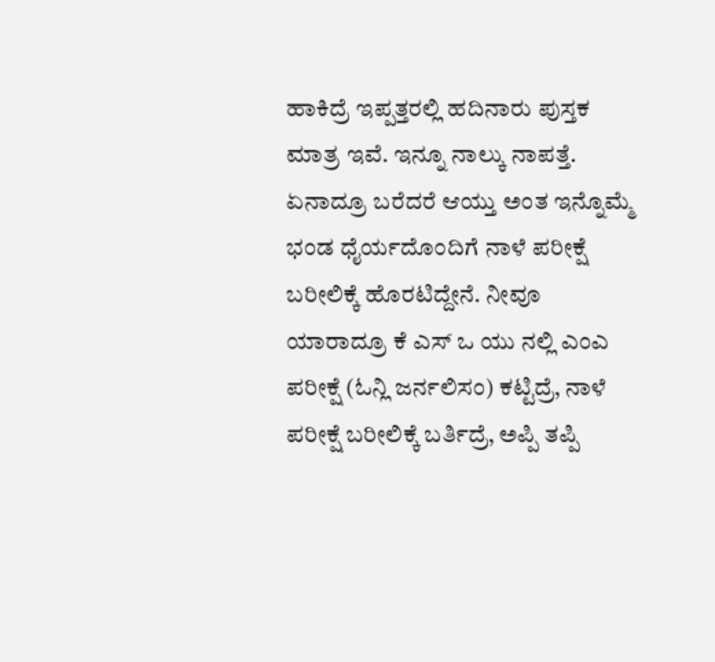ಹಾಕಿದ್ರೆ ಇಪ್ಪತ್ತರಲ್ಲಿ ಹದಿನಾರು ಪುಸ್ತಕ ಮಾತ್ರ ಇವೆ. ಇನ್ನೂ ನಾಲ್ಕು ನಾಪತ್ತೆ. ಏನಾದ್ರೂ ಬರೆದರೆ ಆಯ್ತು ಅಂತ ಇನ್ನೊಮ್ಮೆ ಭಂಡ ಧೈರ್ಯದೊಂದಿಗೆ ನಾಳೆ ಪರೀಕ್ಷೆ ಬರೀಲಿಕ್ಕೆ ಹೊರಟಿದ್ದೇನೆ. ನೀವೂ ಯಾರಾದ್ರೂ ಕೆ ಎಸ್ ಒ ಯು ನಲ್ಲಿ ಎಂಎ ಪರೀಕ್ಷೆ (ಓನ್ಲಿ ಜರ್ನಲಿಸಂ) ಕಟ್ಟಿದ್ರೆ, ನಾಳೆ ಪರೀಕ್ಷೆ ಬರೀಲಿಕ್ಕೆ ಬರ್ತಿದ್ರೆ, ಅಪ್ಪಿ ತಪ್ಪಿ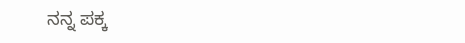ನನ್ನ ಪಕ್ಕ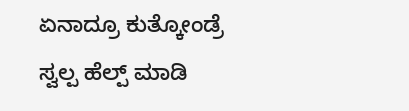ಏನಾದ್ರೂ ಕುತ್ಕೋಂಡ್ರೆ ಸ್ವಲ್ಪ ಹೆಲ್ಪ್ ಮಾಡಿ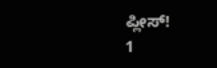ಪ್ಲೀಸ್!
1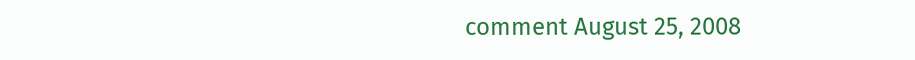comment August 25, 2008